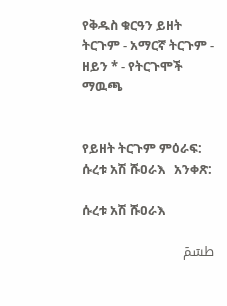የቅዱስ ቁርዓን ይዘት ትርጉም - አማርኛ ትርጉም ‐ ዘይን * - የትርጉሞች ማዉጫ


የይዘት ትርጉም ምዕራፍ: ሱረቱ አሽ ሹዐራእ   አንቀጽ:

ሱረቱ አሽ ሹዐራእ

طسٓمٓ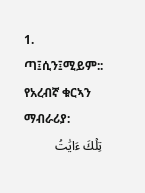1. ጣ፤ሲን፤ሚይም::
የአረብኛ ቁርኣን ማብራሪያ:
تِلۡكَ ءَايَٰتُ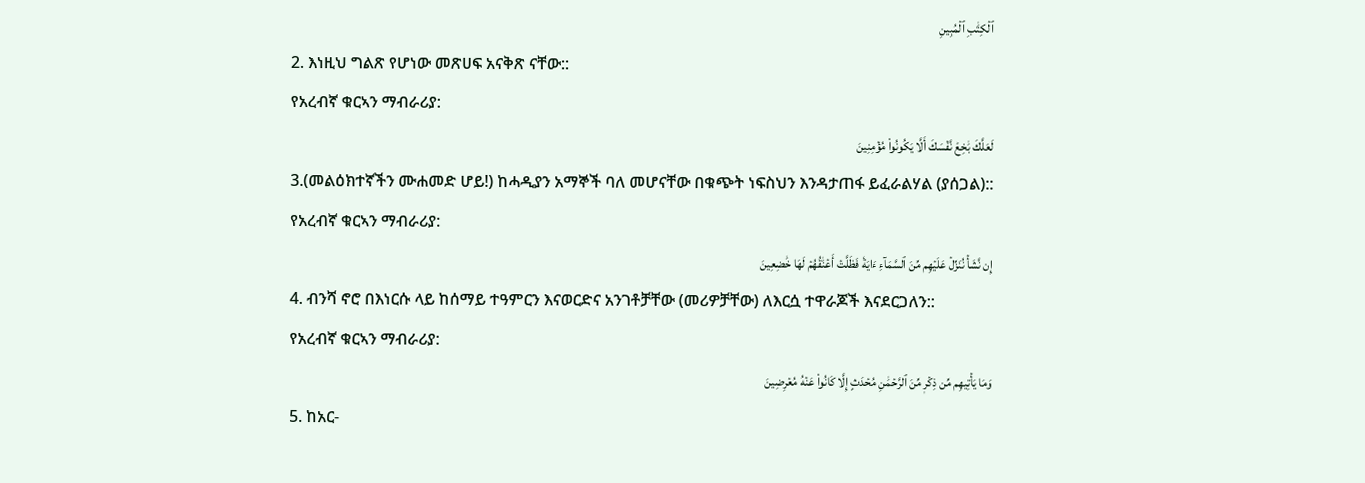ٱلۡكِتَٰبِ ٱلۡمُبِينِ
2. እነዚህ ግልጽ የሆነው መጽሀፍ አናቅጽ ናቸው::
የአረብኛ ቁርኣን ማብራሪያ:
لَعَلَّكَ بَٰخِعٞ نَّفۡسَكَ أَلَّا يَكُونُواْ مُؤۡمِنِينَ
3.(መልዕክተኛችን ሙሐመድ ሆይ!) ከሓዲያን አማኞች ባለ መሆናቸው በቁጭት ነፍስህን እንዳታጠፋ ይፈራልሃል (ያሰጋል)::
የአረብኛ ቁርኣን ማብራሪያ:
إِن نَّشَأۡ نُنَزِّلۡ عَلَيۡهِم مِّنَ ٱلسَّمَآءِ ءَايَةٗ فَظَلَّتۡ أَعۡنَٰقُهُمۡ لَهَا خَٰضِعِينَ
4. ብንሻ ኖሮ በእነርሱ ላይ ከሰማይ ተዓምርን እናወርድና አንገቶቻቸው (መሪዎቻቸው) ለእርሷ ተዋራጆች እናደርጋለን::
የአረብኛ ቁርኣን ማብራሪያ:
وَمَا يَأۡتِيهِم مِّن ذِكۡرٖ مِّنَ ٱلرَّحۡمَٰنِ مُحۡدَثٍ إِلَّا كَانُواْ عَنۡهُ مُعۡرِضِينَ
5. ከአር-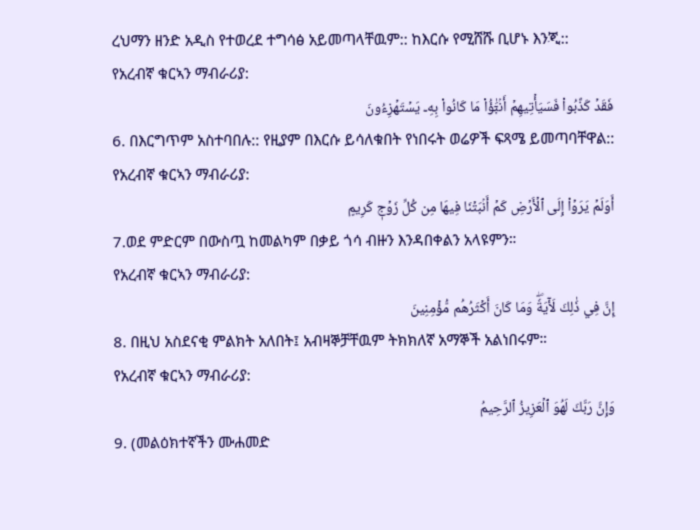ረህማን ዘንድ አዲስ የተወረደ ተግሳፅ አይመጣላቸዉም:: ከእርሱ የሚሸሹ ቢሆኑ እንጂ::
የአረብኛ ቁርኣን ማብራሪያ:
فَقَدۡ كَذَّبُواْ فَسَيَأۡتِيهِمۡ أَنۢبَٰٓؤُاْ مَا كَانُواْ بِهِۦ يَسۡتَهۡزِءُونَ
6. በእርግጥም አስተባበሉ:: የዚያም በእርሱ ይሳለቁበት የነበሩት ወሬዎች ፍጻሜ ይመጣባቸዋል::
የአረብኛ ቁርኣን ማብራሪያ:
أَوَلَمۡ يَرَوۡاْ إِلَى ٱلۡأَرۡضِ كَمۡ أَنۢبَتۡنَا فِيهَا مِن كُلِّ زَوۡجٖ كَرِيمٍ
7.ወደ ምድርም በውስጧ ከመልካም በቃይ ጎሳ ብዙን እንዳበቀልን አላዩምን።
የአረብኛ ቁርኣን ማብራሪያ:
إِنَّ فِي ذَٰلِكَ لَأٓيَةٗۖ وَمَا كَانَ أَكۡثَرُهُم مُّؤۡمِنِينَ
8. በዚህ አስደናቂ ምልክት አለበት፤ አብዛኞቻቸዉም ትክክለኛ አማኞች አልነበሩም።
የአረብኛ ቁርኣን ማብራሪያ:
وَإِنَّ رَبَّكَ لَهُوَ ٱلۡعَزِيزُ ٱلرَّحِيمُ
9. (መልዕክተኛችን ሙሐመድ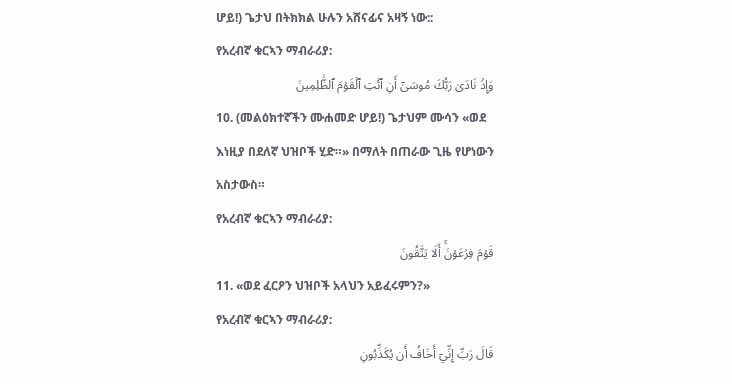ሆይ!) ጌታህ በትክክል ሁሉን አሸናፊና አዛኝ ነው::
የአረብኛ ቁርኣን ማብራሪያ:
وَإِذۡ نَادَىٰ رَبُّكَ مُوسَىٰٓ أَنِ ٱئۡتِ ٱلۡقَوۡمَ ٱلظَّٰلِمِينَ
10. (መልዕክተኛችን ሙሐመድ ሆይ!) ጌታህም ሙሳን «ወደ እነዚያ በደለኛ ህዝቦች ሂድ።» በማለት በጠራው ጊዜ የሆነውን አስታውስ።
የአረብኛ ቁርኣን ማብራሪያ:
قَوۡمَ فِرۡعَوۡنَۚ أَلَا يَتَّقُونَ
11. «ወደ ፈርዖን ህዝቦች አላህን አይፈሩምን?»
የአረብኛ ቁርኣን ማብራሪያ:
قَالَ رَبِّ إِنِّيٓ أَخَافُ أَن يُكَذِّبُونِ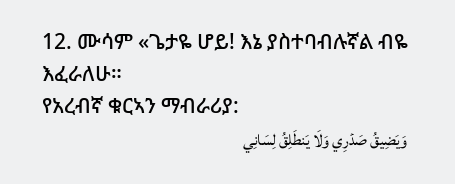12. ሙሳም «ጌታዬ ሆይ! እኔ ያስተባብሉኛል ብዬ እፈራለሁ።
የአረብኛ ቁርኣን ማብራሪያ:
وَيَضِيقُ صَدۡرِي وَلَا يَنطَلِقُ لِسَانِي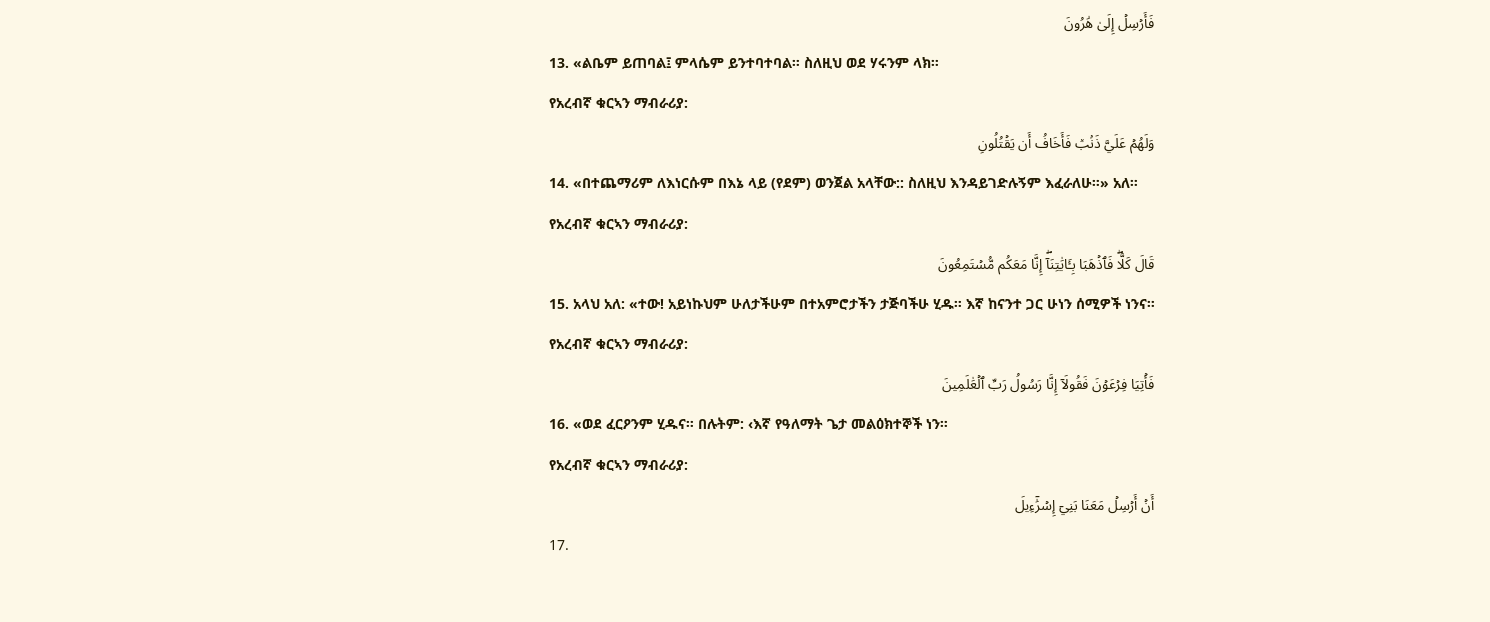فَأَرۡسِلۡ إِلَىٰ هَٰرُونَ
13. «ልቤም ይጠባል፤ ምላሴም ይንተባተባል። ስለዚህ ወደ ሃሩንም ላክ።
የአረብኛ ቁርኣን ማብራሪያ:
وَلَهُمۡ عَلَيَّ ذَنۢبٞ فَأَخَافُ أَن يَقۡتُلُونِ
14. «በተጨማሪም ለእነርሱም በእኔ ላይ (የደም) ወንጀል አላቸው:: ስለዚህ እንዳይገድሉኝም እፈራለሁ።» አለ።
የአረብኛ ቁርኣን ማብራሪያ:
قَالَ كَلَّاۖ فَٱذۡهَبَا بِـَٔايَٰتِنَآۖ إِنَّا مَعَكُم مُّسۡتَمِعُونَ
15. አላህ አለ: «ተው! አይነኩህም ሁለታችሁም በተአምሮታችን ታጅባችሁ ሂዱ። እኛ ከናንተ ጋር ሁነን ሰሚዎች ነንና።
የአረብኛ ቁርኣን ማብራሪያ:
فَأۡتِيَا فِرۡعَوۡنَ فَقُولَآ إِنَّا رَسُولُ رَبِّ ٱلۡعَٰلَمِينَ
16. «ወደ ፈርዖንም ሂዱና። በሉትም: ‹እኛ የዓለማት ጌታ መልዕክተኞች ነን።
የአረብኛ ቁርኣን ማብራሪያ:
أَنۡ أَرۡسِلۡ مَعَنَا بَنِيٓ إِسۡرَٰٓءِيلَ
17.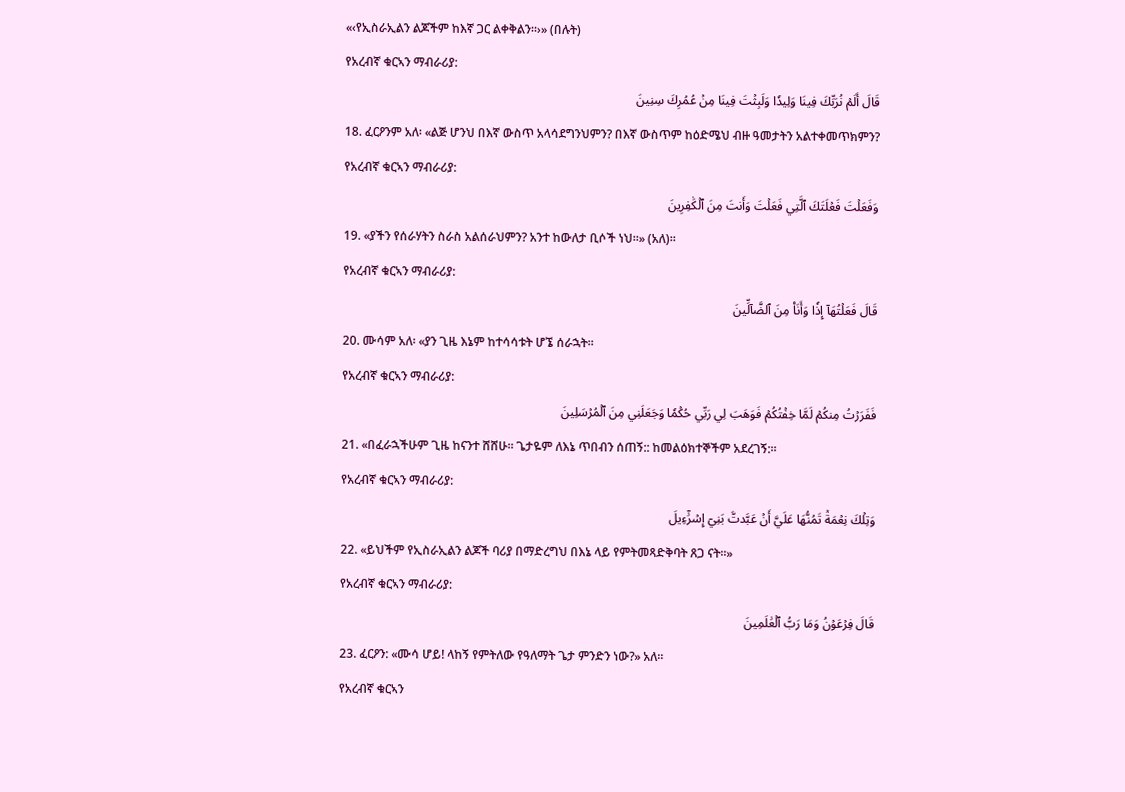«‹የኢስራኢልን ልጆችም ከእኛ ጋር ልቀቅልን።›» (በሉት)
የአረብኛ ቁርኣን ማብራሪያ:
قَالَ أَلَمۡ نُرَبِّكَ فِينَا وَلِيدٗا وَلَبِثۡتَ فِينَا مِنۡ عُمُرِكَ سِنِينَ
18. ፈርዖንም አለ፡ «ልጅ ሆንህ በእኛ ውስጥ አላሳደግንህምን? በእኛ ውስጥም ከዕድሜህ ብዙ ዓመታትን አልተቀመጥክምን?
የአረብኛ ቁርኣን ማብራሪያ:
وَفَعَلۡتَ فَعۡلَتَكَ ٱلَّتِي فَعَلۡتَ وَأَنتَ مِنَ ٱلۡكَٰفِرِينَ
19. «ያችን የሰራሃትን ስራስ አልሰራህምን? አንተ ከውለታ ቢሶች ነህ።» (አለ)።
የአረብኛ ቁርኣን ማብራሪያ:
قَالَ فَعَلۡتُهَآ إِذٗا وَأَنَا۠ مِنَ ٱلضَّآلِّينَ
20. ሙሳም አለ፡ «ያን ጊዜ እኔም ከተሳሳቱት ሆኜ ሰራኋት።
የአረብኛ ቁርኣን ማብራሪያ:
فَفَرَرۡتُ مِنكُمۡ لَمَّا خِفۡتُكُمۡ فَوَهَبَ لِي رَبِّي حُكۡمٗا وَجَعَلَنِي مِنَ ٱلۡمُرۡسَلِينَ
21. «በፈራኋችሁም ጊዜ ከናንተ ሸሸሁ። ጌታዬም ለእኔ ጥበብን ሰጠኝ:: ከመልዕክተኞችም አደረገኝ:።
የአረብኛ ቁርኣን ማብራሪያ:
وَتِلۡكَ نِعۡمَةٞ تَمُنُّهَا عَلَيَّ أَنۡ عَبَّدتَّ بَنِيٓ إِسۡرَٰٓءِيلَ
22. «ይህችም የኢስራኢልን ልጆች ባሪያ በማድረግህ በእኔ ላይ የምትመጻድቅባት ጸጋ ናት።»
የአረብኛ ቁርኣን ማብራሪያ:
قَالَ فِرۡعَوۡنُ وَمَا رَبُّ ٱلۡعَٰلَمِينَ
23. ፈርዖን: «ሙሳ ሆይ! ላከኝ የምትለው የዓለማት ጌታ ምንድን ነው?» አለ።
የአረብኛ ቁርኣን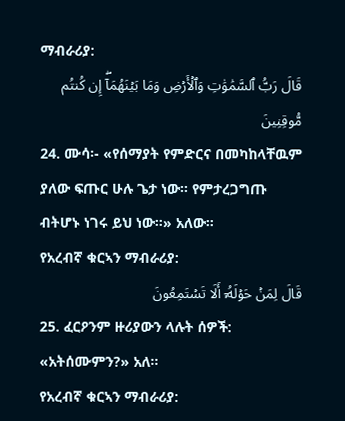ማብራሪያ:
قَالَ رَبُّ ٱلسَّمَٰوَٰتِ وَٱلۡأَرۡضِ وَمَا بَيۡنَهُمَآۖ إِن كُنتُم مُّوقِنِينَ
24. ሙሳ፡- «የሰማያት የምድርና በመካከላቸዉም ያለው ፍጡር ሁሉ ጌታ ነው። የምታረጋግጡ ብትሆኑ ነገሩ ይህ ነው።» አለው።
የአረብኛ ቁርኣን ማብራሪያ:
قَالَ لِمَنۡ حَوۡلَهُۥٓ أَلَا تَسۡتَمِعُونَ
25. ፈርዖንም ዙሪያውን ላሉት ሰዎች: «አትሰሙምን?» አለ።
የአረብኛ ቁርኣን ማብራሪያ: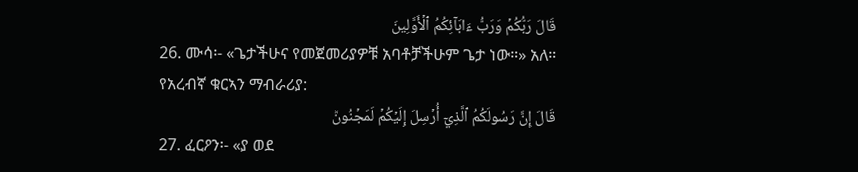قَالَ رَبُّكُمۡ وَرَبُّ ءَابَآئِكُمُ ٱلۡأَوَّلِينَ
26. ሙሳ፡- «ጌታችሁና የመጀመሪያዎቹ አባቶቻችሁም ጌታ ነው።» አለ።
የአረብኛ ቁርኣን ማብራሪያ:
قَالَ إِنَّ رَسُولَكُمُ ٱلَّذِيٓ أُرۡسِلَ إِلَيۡكُمۡ لَمَجۡنُونٞ
27. ፈርዖን፡- «ያ ወደ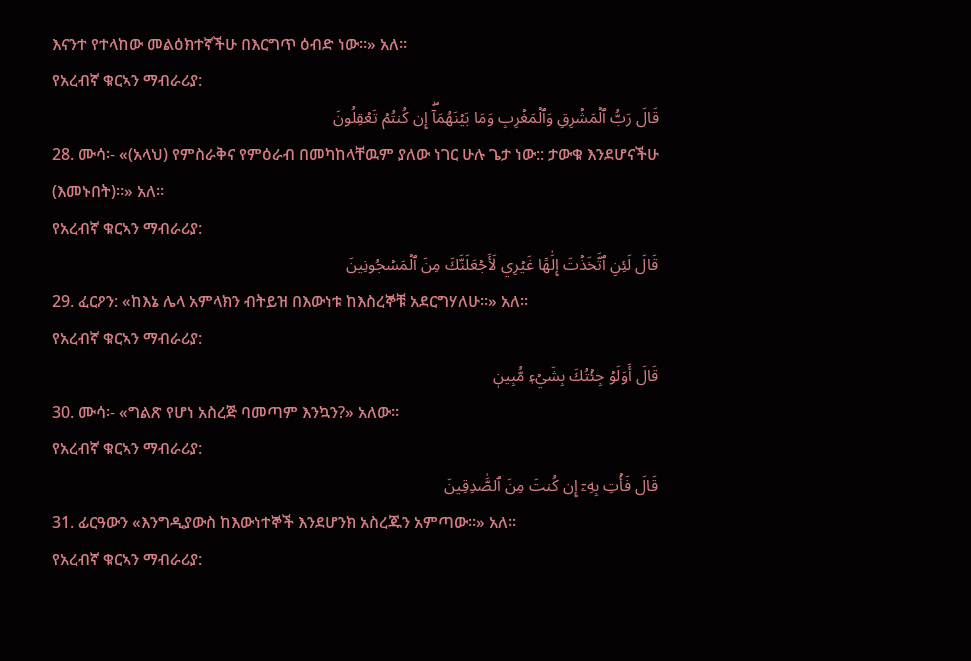እናንተ የተላከው መልዕክተኛችሁ በእርግጥ ዕብድ ነው።» አለ።
የአረብኛ ቁርኣን ማብራሪያ:
قَالَ رَبُّ ٱلۡمَشۡرِقِ وَٱلۡمَغۡرِبِ وَمَا بَيۡنَهُمَآۖ إِن كُنتُمۡ تَعۡقِلُونَ
28. ሙሳ፡- «(አላህ) የምስራቅና የምዕራብ በመካከላቸዉም ያለው ነገር ሁሉ ጌታ ነው:: ታውቁ እንደሆናችሁ (እመኑበት)።» አለ።
የአረብኛ ቁርኣን ማብራሪያ:
قَالَ لَئِنِ ٱتَّخَذۡتَ إِلَٰهًا غَيۡرِي لَأَجۡعَلَنَّكَ مِنَ ٱلۡمَسۡجُونِينَ
29. ፈርዖን: «ከእኔ ሌላ አምላክን ብትይዝ በእውነቱ ከእስረኞቹ አደርግሃለሁ።» አለ።
የአረብኛ ቁርኣን ማብራሪያ:
قَالَ أَوَلَوۡ جِئۡتُكَ بِشَيۡءٖ مُّبِينٖ
30. ሙሳ፡- «ግልጽ የሆነ አስረጅ ባመጣም እንኳን?» አለው።
የአረብኛ ቁርኣን ማብራሪያ:
قَالَ فَأۡتِ بِهِۦٓ إِن كُنتَ مِنَ ٱلصَّٰدِقِينَ
31. ፊርዓውን «እንግዲያውስ ከእውነተኞች እንደሆንክ አስረጁን አምጣው።» አለ።
የአረብኛ ቁርኣን ማብራሪያ: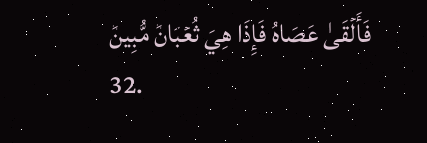فَأَلۡقَىٰ عَصَاهُ فَإِذَا هِيَ ثُعۡبَانٞ مُّبِينٞ
32.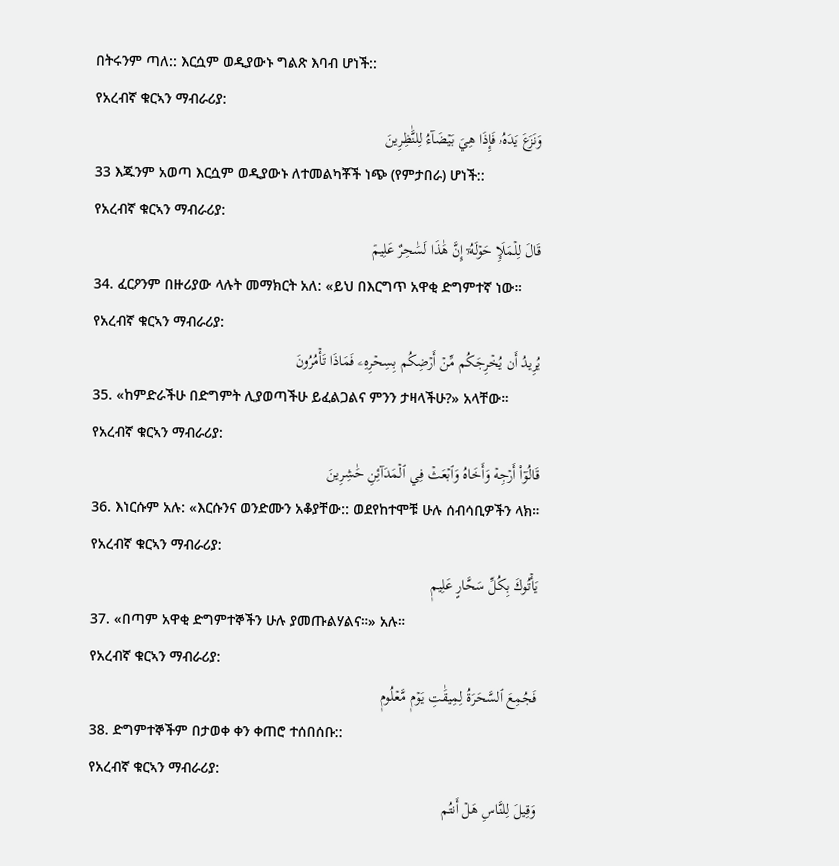በትሩንም ጣለ:: እርሷም ወዲያውኑ ግልጽ እባብ ሆነች::
የአረብኛ ቁርኣን ማብራሪያ:
وَنَزَعَ يَدَهُۥ فَإِذَا هِيَ بَيۡضَآءُ لِلنَّٰظِرِينَ
33 እጁንም አወጣ እርሷም ወዲያውኑ ለተመልካቾች ነጭ (የምታበራ) ሆነች::
የአረብኛ ቁርኣን ማብራሪያ:
قَالَ لِلۡمَلَإِ حَوۡلَهُۥٓ إِنَّ هَٰذَا لَسَٰحِرٌ عَلِيمٞ
34. ፈርዖንም በዙሪያው ላሉት መማክርት አለ: «ይህ በእርግጥ አዋቂ ድግምተኛ ነው።
የአረብኛ ቁርኣን ማብራሪያ:
يُرِيدُ أَن يُخۡرِجَكُم مِّنۡ أَرۡضِكُم بِسِحۡرِهِۦ فَمَاذَا تَأۡمُرُونَ
35. «ከምድራችሁ በድግምት ሊያወጣችሁ ይፈልጋልና ምንን ታዛላችሁ?» አላቸው።
የአረብኛ ቁርኣን ማብራሪያ:
قَالُوٓاْ أَرۡجِهۡ وَأَخَاهُ وَٱبۡعَثۡ فِي ٱلۡمَدَآئِنِ حَٰشِرِينَ
36. እነርሱም አሉ: «እርሱንና ወንድሙን አቆያቸው:: ወደየከተሞቹ ሁሉ ሰብሳቢዎችን ላክ።
የአረብኛ ቁርኣን ማብራሪያ:
يَأۡتُوكَ بِكُلِّ سَحَّارٍ عَلِيمٖ
37. «በጣም አዋቂ ድግምተኞችን ሁሉ ያመጡልሃልና።» አሉ።
የአረብኛ ቁርኣን ማብራሪያ:
فَجُمِعَ ٱلسَّحَرَةُ لِمِيقَٰتِ يَوۡمٖ مَّعۡلُومٖ
38. ድግምተኞችም በታወቀ ቀን ቀጠሮ ተሰበሰቡ::
የአረብኛ ቁርኣን ማብራሪያ:
وَقِيلَ لِلنَّاسِ هَلۡ أَنتُم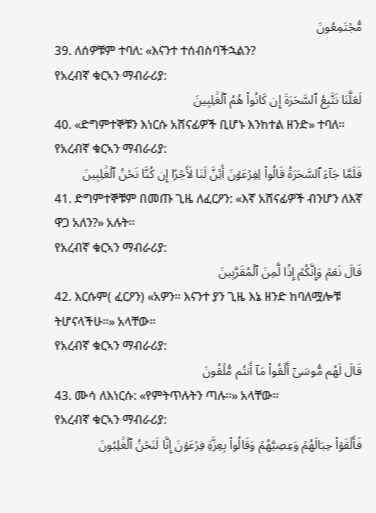مُّجۡتَمِعُونَ
39. ለሰዎቹም ተባለ: «እናንተ ተሰብስባችኋልን?
የአረብኛ ቁርኣን ማብራሪያ:
لَعَلَّنَا نَتَّبِعُ ٱلسَّحَرَةَ إِن كَانُواْ هُمُ ٱلۡغَٰلِبِينَ
40. «ድግምተኞቹን እነርሱ አሸናፊዎች ቢሆኑ እንከተል ዘንድ» ተባለ።
የአረብኛ ቁርኣን ማብራሪያ:
فَلَمَّا جَآءَ ٱلسَّحَرَةُ قَالُواْ لِفِرۡعَوۡنَ أَئِنَّ لَنَا لَأَجۡرًا إِن كُنَّا نَحۡنُ ٱلۡغَٰلِبِينَ
41. ድግምተኞቹም በመጡ ጊዜ ለፈርዖን: «እኛ አሸናፊዎች ብንሆን ለእኛ ዋጋ አለን?» አሉት።
የአረብኛ ቁርኣን ማብራሪያ:
قَالَ نَعَمۡ وَإِنَّكُمۡ إِذٗا لَّمِنَ ٱلۡمُقَرَّبِينَ
42. እርሱም( ፈርዖን) «አዎን። እናንተ ያን ጊዜ እኔ ዘንድ ከባለሟሎቹ ትሆናላችሁ።» አላቸው።
የአረብኛ ቁርኣን ማብራሪያ:
قَالَ لَهُم مُّوسَىٰٓ أَلۡقُواْ مَآ أَنتُم مُّلۡقُونَ
43. ሙሳ ለእነርሱ: «የምትጥሉትን ጣሉ።» አላቸው።
የአረብኛ ቁርኣን ማብራሪያ:
فَأَلۡقَوۡاْ حِبَالَهُمۡ وَعِصِيَّهُمۡ وَقَالُواْ بِعِزَّةِ فِرۡعَوۡنَ إِنَّا لَنَحۡنُ ٱلۡغَٰلِبُونَ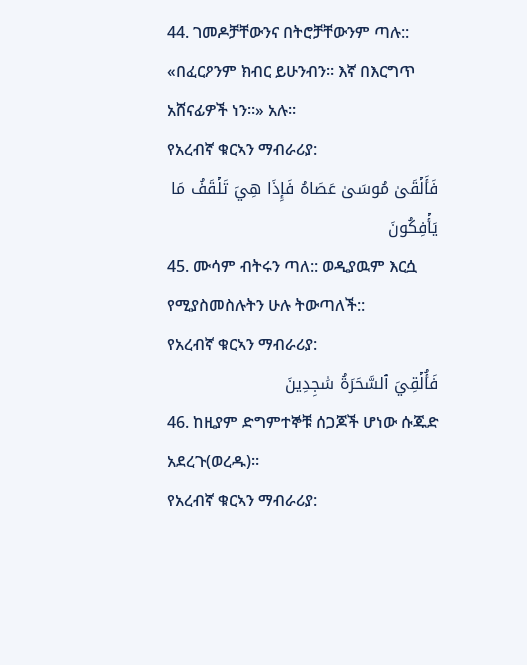44. ገመዶቻቸውንና በትሮቻቸውንም ጣሉ:: «በፈርዖንም ክብር ይሁንብን። እኛ በእርግጥ አሸናፊዎች ነን።» አሉ።
የአረብኛ ቁርኣን ማብራሪያ:
فَأَلۡقَىٰ مُوسَىٰ عَصَاهُ فَإِذَا هِيَ تَلۡقَفُ مَا يَأۡفِكُونَ
45. ሙሳም ብትሩን ጣለ:: ወዲያዉም እርሷ የሚያስመስሉትን ሁሉ ትውጣለች::
የአረብኛ ቁርኣን ማብራሪያ:
فَأُلۡقِيَ ٱلسَّحَرَةُ سَٰجِدِينَ
46. ከዚያም ድግምተኞቹ ሰጋጆች ሆነው ሱጁድ አደረጉ(ወረዱ)።
የአረብኛ ቁርኣን ማብራሪያ: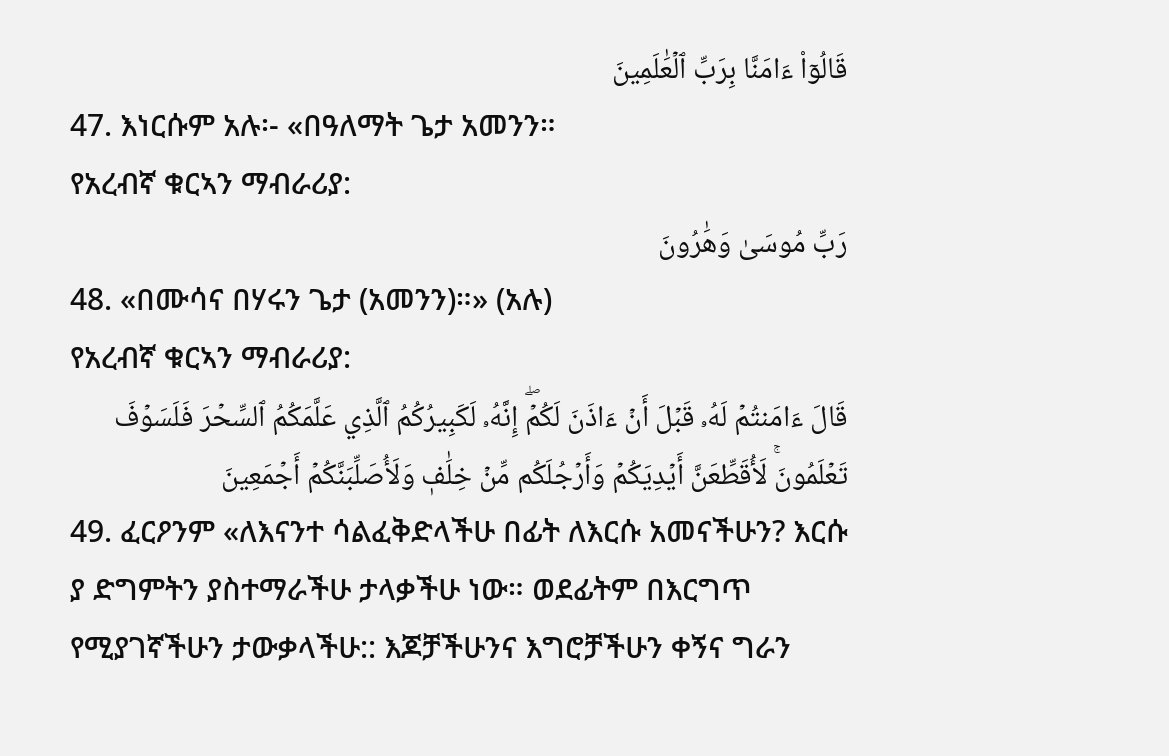قَالُوٓاْ ءَامَنَّا بِرَبِّ ٱلۡعَٰلَمِينَ
47. እነርሱም አሉ፡- «በዓለማት ጌታ አመንን።
የአረብኛ ቁርኣን ማብራሪያ:
رَبِّ مُوسَىٰ وَهَٰرُونَ
48. «በሙሳና በሃሩን ጌታ (አመንን)።» (አሉ)
የአረብኛ ቁርኣን ማብራሪያ:
قَالَ ءَامَنتُمۡ لَهُۥ قَبۡلَ أَنۡ ءَاذَنَ لَكُمۡۖ إِنَّهُۥ لَكَبِيرُكُمُ ٱلَّذِي عَلَّمَكُمُ ٱلسِّحۡرَ فَلَسَوۡفَ تَعۡلَمُونَۚ لَأُقَطِّعَنَّ أَيۡدِيَكُمۡ وَأَرۡجُلَكُم مِّنۡ خِلَٰفٖ وَلَأُصَلِّبَنَّكُمۡ أَجۡمَعِينَ
49. ፈርዖንም «ለእናንተ ሳልፈቅድላችሁ በፊት ለእርሱ አመናችሁን? እርሱ ያ ድግምትን ያስተማራችሁ ታላቃችሁ ነው። ወደፊትም በእርግጥ የሚያገኛችሁን ታውቃላችሁ:: እጆቻችሁንና እግሮቻችሁን ቀኝና ግራን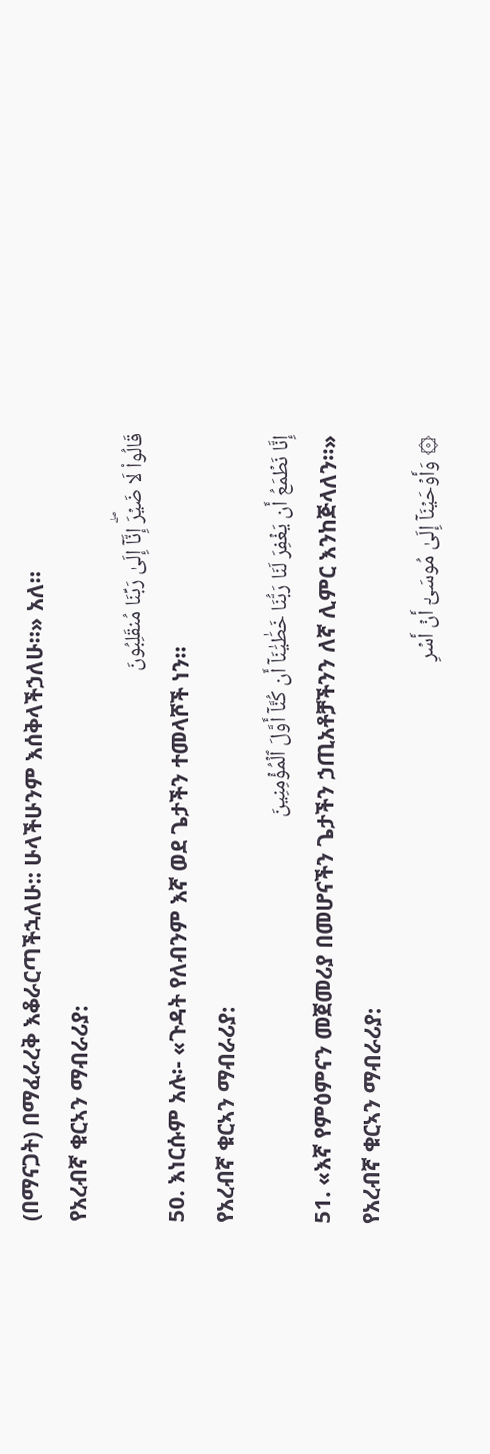(በማናጋት) በማፈራረቅ እቆራርጣችኋለሁ:: ሁላችሁንም እሰቅላችኃለሁ።» አለ።
የአረብኛ ቁርኣን ማብራሪያ:
قَالُواْ لَا ضَيۡرَۖ إِنَّآ إِلَىٰ رَبِّنَا مُنقَلِبُونَ
50. እነርሱም አሉ፡- «ጉዳት የለብንም እኛ ወደ ጌታችን ተመላሾች ነን።
የአረብኛ ቁርኣን ማብራሪያ:
إِنَّا نَطۡمَعُ أَن يَغۡفِرَ لَنَا رَبُّنَا خَطَٰيَٰنَآ أَن كُنَّآ أَوَّلَ ٱلۡمُؤۡمِنِينَ
51. «እኛ የምዕምናን መጀመሪያ በመሆናችን ጌታችን ኃጢአቶቻችንን ለኛ ሊምር እንከጅላለን።»
የአረብኛ ቁርኣን ማብራሪያ:
۞ وَأَوۡحَيۡنَآ إِلَىٰ مُوسَىٰٓ أَنۡ أَسۡرِ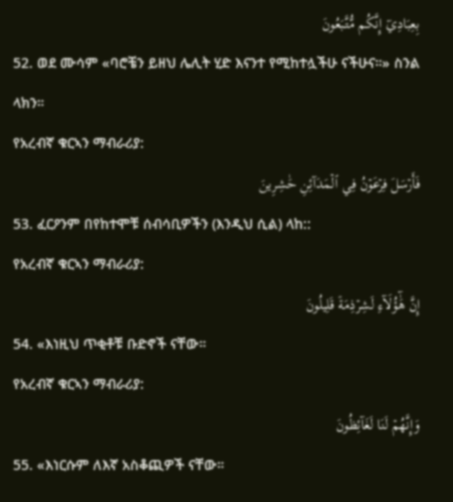بِعِبَادِيٓ إِنَّكُم مُّتَّبَعُونَ
52. ወደ ሙሳም «ባሮቼን ይዘህ ሌሊት ሂድ እናንተ የሚከተሏችሁ ናችሁና።» ስንል ላክን።
የአረብኛ ቁርኣን ማብራሪያ:
فَأَرۡسَلَ فِرۡعَوۡنُ فِي ٱلۡمَدَآئِنِ حَٰشِرِينَ
53. ፈርዖንም በየከተሞቹ ሰብሳቢዎችን (እንዲህ ሲል) ላከ::
የአረብኛ ቁርኣን ማብራሪያ:
إِنَّ هَٰٓؤُلَآءِ لَشِرۡذِمَةٞ قَلِيلُونَ
54. «እነዚህ ጥቂቶቹ ቡድኖች ናቸው።
የአረብኛ ቁርኣን ማብራሪያ:
وَإِنَّهُمۡ لَنَا لَغَآئِظُونَ
55. «እነርሱም ለእኛ አስቆጪዎች ናቸው።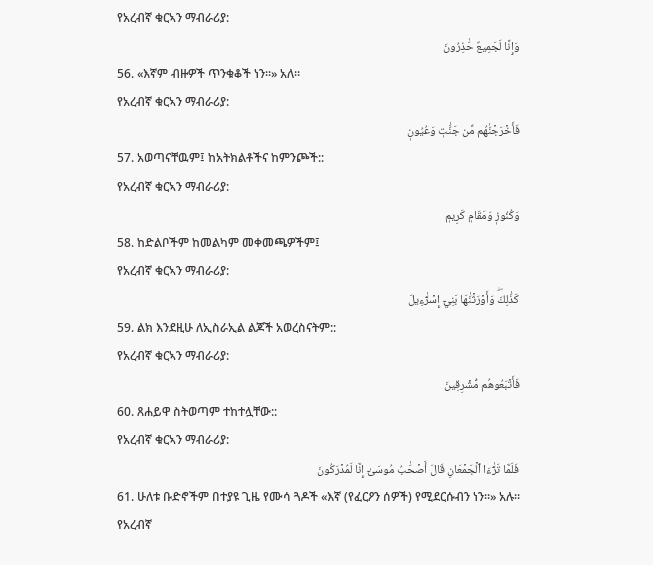የአረብኛ ቁርኣን ማብራሪያ:
وَإِنَّا لَجَمِيعٌ حَٰذِرُونَ
56. «እኛም ብዙዎች ጥንቁቆች ነን።» አለ።
የአረብኛ ቁርኣን ማብራሪያ:
فَأَخۡرَجۡنَٰهُم مِّن جَنَّٰتٖ وَعُيُونٖ
57. አወጣናቸዉም፤ ከአትክልቶችና ከምንጮች::
የአረብኛ ቁርኣን ማብራሪያ:
وَكُنُوزٖ وَمَقَامٖ كَرِيمٖ
58. ከድልቦችም ከመልካም መቀመጫዎችም፤
የአረብኛ ቁርኣን ማብራሪያ:
كَذَٰلِكَۖ وَأَوۡرَثۡنَٰهَا بَنِيٓ إِسۡرَٰٓءِيلَ
59. ልክ እንደዚሁ ለኢስራኢል ልጆች አወረስናትም::
የአረብኛ ቁርኣን ማብራሪያ:
فَأَتۡبَعُوهُم مُّشۡرِقِينَ
60. ጸሐይዋ ስትወጣም ተከተሏቸው::
የአረብኛ ቁርኣን ማብራሪያ:
فَلَمَّا تَرَٰٓءَا ٱلۡجَمۡعَانِ قَالَ أَصۡحَٰبُ مُوسَىٰٓ إِنَّا لَمُدۡرَكُونَ
61. ሁለቱ ቡድኖችም በተያዩ ጊዜ የሙሳ ጓዶች «እኛ (የፈርዖን ሰዎች) የሚደርሱብን ነን።» አሉ።
የአረብኛ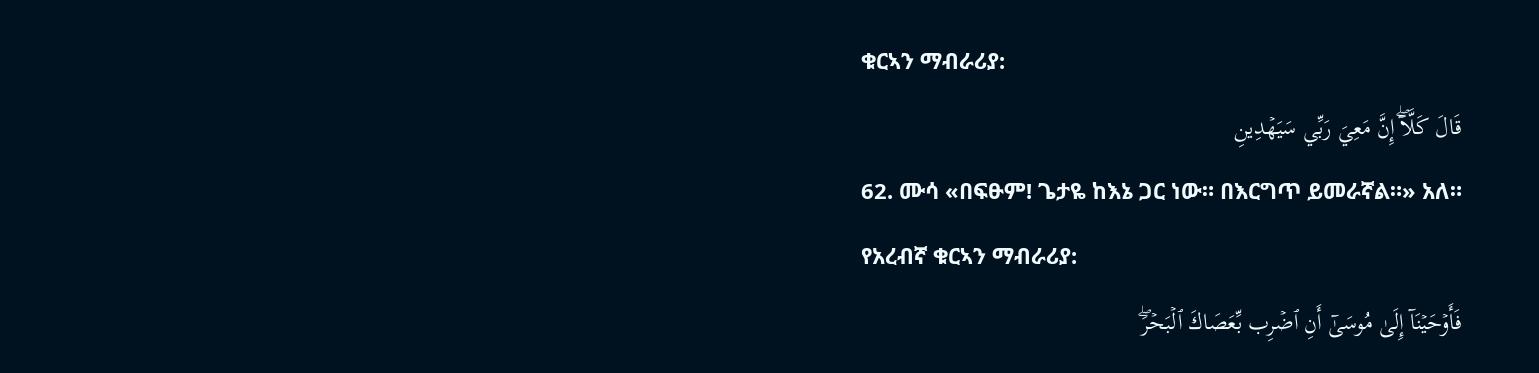ቁርኣን ማብራሪያ:
قَالَ كَلَّآۖ إِنَّ مَعِيَ رَبِّي سَيَهۡدِينِ
62. ሙሳ «በፍፁም! ጌታዬ ከእኔ ጋር ነው። በእርግጥ ይመራኛል።» አለ።
የአረብኛ ቁርኣን ማብራሪያ:
فَأَوۡحَيۡنَآ إِلَىٰ مُوسَىٰٓ أَنِ ٱضۡرِب بِّعَصَاكَ ٱلۡبَحۡرَۖ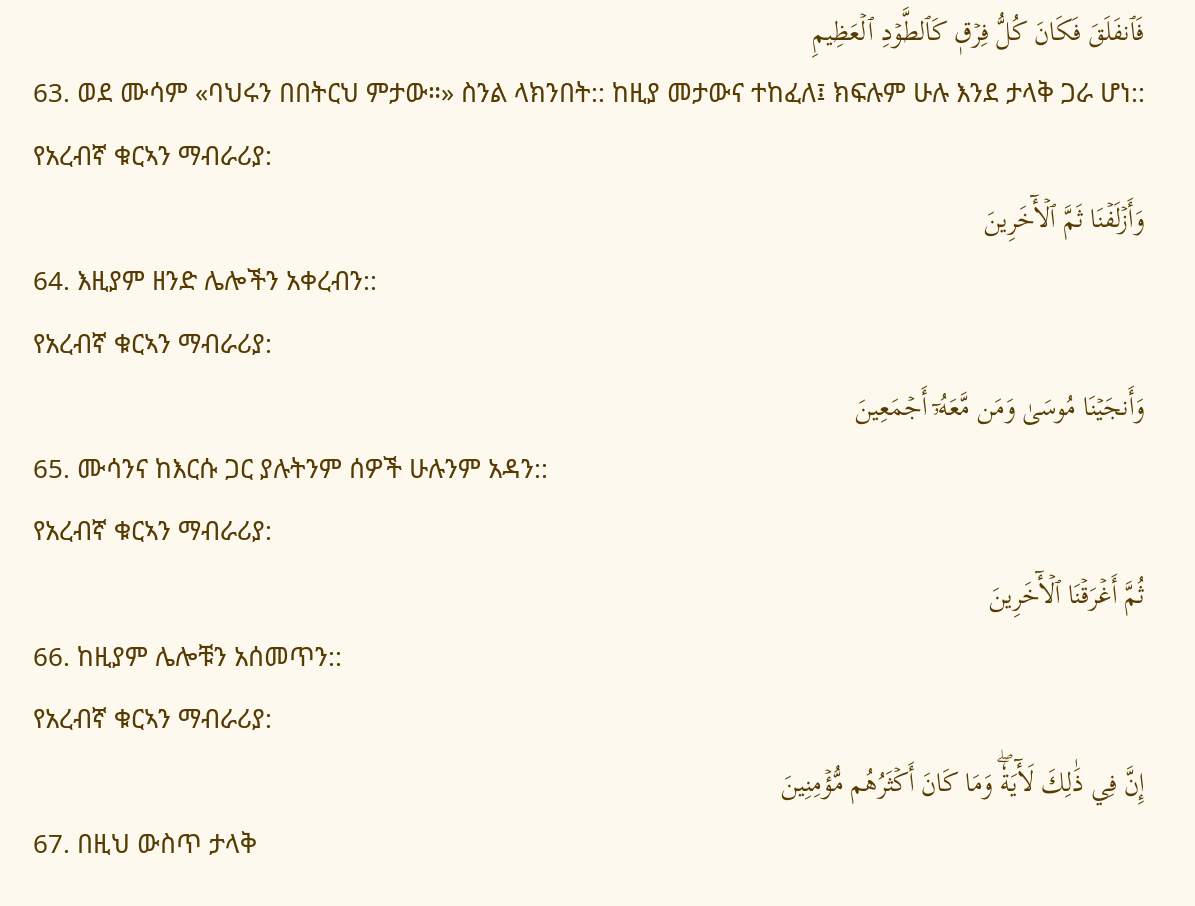فَٱنفَلَقَ فَكَانَ كُلُّ فِرۡقٖ كَٱلطَّوۡدِ ٱلۡعَظِيمِ
63. ወደ ሙሳም «ባህሩን በበትርህ ምታው።» ስንል ላክንበት:: ከዚያ መታውና ተከፈለ፤ ክፍሉም ሁሉ እንደ ታላቅ ጋራ ሆነ::
የአረብኛ ቁርኣን ማብራሪያ:
وَأَزۡلَفۡنَا ثَمَّ ٱلۡأٓخَرِينَ
64. እዚያም ዘንድ ሌሎችን አቀረብን::
የአረብኛ ቁርኣን ማብራሪያ:
وَأَنجَيۡنَا مُوسَىٰ وَمَن مَّعَهُۥٓ أَجۡمَعِينَ
65. ሙሳንና ከእርሱ ጋር ያሉትንም ሰዎች ሁሉንም አዳን::
የአረብኛ ቁርኣን ማብራሪያ:
ثُمَّ أَغۡرَقۡنَا ٱلۡأٓخَرِينَ
66. ከዚያም ሌሎቹን አሰመጥን::
የአረብኛ ቁርኣን ማብራሪያ:
إِنَّ فِي ذَٰلِكَ لَأٓيَةٗۖ وَمَا كَانَ أَكۡثَرُهُم مُّؤۡمِنِينَ
67. በዚህ ውስጥ ታላቅ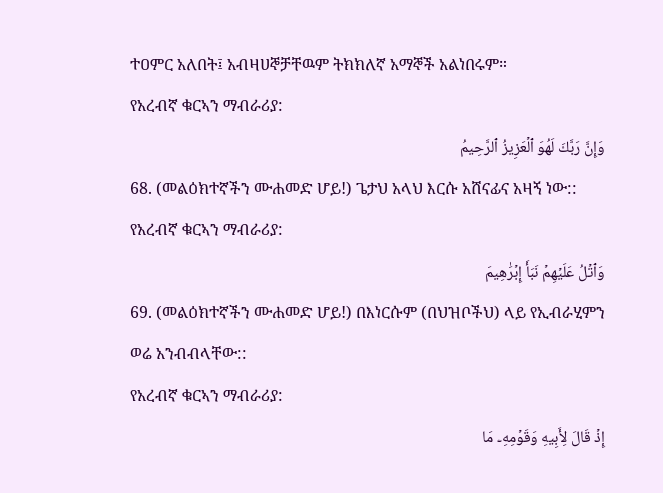ተዐምር አለበት፤ አብዛሀኞቻቸዉም ትክክለኛ አማኞች አልነበሩም።
የአረብኛ ቁርኣን ማብራሪያ:
وَإِنَّ رَبَّكَ لَهُوَ ٱلۡعَزِيزُ ٱلرَّحِيمُ
68. (መልዕክተኛችን ሙሐመድ ሆይ!) ጌታህ አላህ እርሱ አሸናፊና አዛኝ ነው::
የአረብኛ ቁርኣን ማብራሪያ:
وَٱتۡلُ عَلَيۡهِمۡ نَبَأَ إِبۡرَٰهِيمَ
69. (መልዕክተኛችን ሙሐመድ ሆይ!) በእነርሱም (በህዝቦችህ) ላይ የኢብራሂምን ወሬ አንብብላቸው::
የአረብኛ ቁርኣን ማብራሪያ:
إِذۡ قَالَ لِأَبِيهِ وَقَوۡمِهِۦ مَا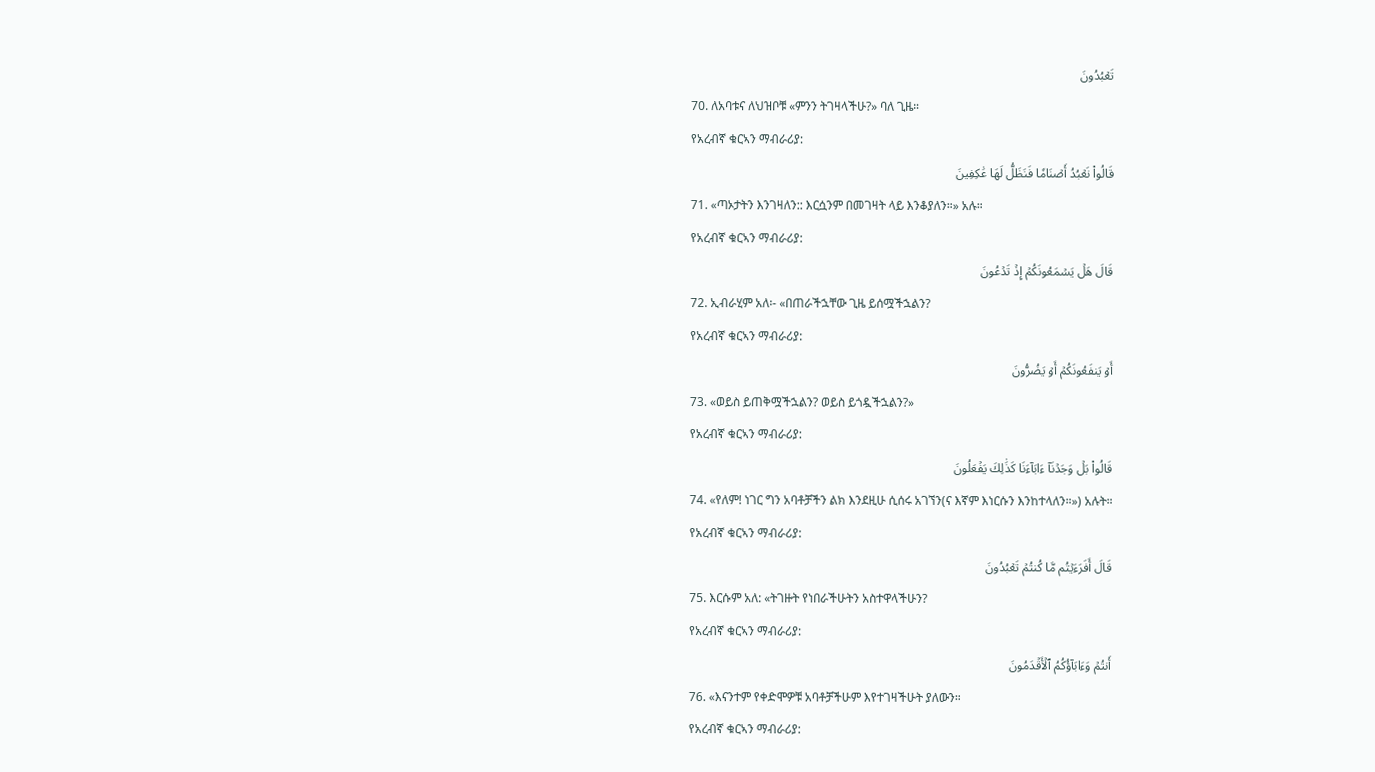تَعۡبُدُونَ
70. ለአባቱና ለህዝቦቹ «ምንን ትገዛላችሁ?» ባለ ጊዜ።
የአረብኛ ቁርኣን ማብራሪያ:
قَالُواْ نَعۡبُدُ أَصۡنَامٗا فَنَظَلُّ لَهَا عَٰكِفِينَ
71. «ጣኦታትን እንገዛለን:: እርሷንም በመገዛት ላይ እንቆያለን።» አሉ።
የአረብኛ ቁርኣን ማብራሪያ:
قَالَ هَلۡ يَسۡمَعُونَكُمۡ إِذۡ تَدۡعُونَ
72. ኢብራሂም አለ፡- «በጠራችኋቸው ጊዜ ይሰሟችኋልን?
የአረብኛ ቁርኣን ማብራሪያ:
أَوۡ يَنفَعُونَكُمۡ أَوۡ يَضُرُّونَ
73. «ወይስ ይጠቅሟችኋልን? ወይስ ይጎዷችኋልን?»
የአረብኛ ቁርኣን ማብራሪያ:
قَالُواْ بَلۡ وَجَدۡنَآ ءَابَآءَنَا كَذَٰلِكَ يَفۡعَلُونَ
74. «የለም! ነገር ግን አባቶቻችን ልክ እንደዚሁ ሲሰሩ አገኘን(ና እኛም እነርሱን እንከተላለን።») አሉት።
የአረብኛ ቁርኣን ማብራሪያ:
قَالَ أَفَرَءَيۡتُم مَّا كُنتُمۡ تَعۡبُدُونَ
75. እርሱም አለ: «ትገዙት የነበራችሁትን አስተዋላችሁን?
የአረብኛ ቁርኣን ማብራሪያ:
أَنتُمۡ وَءَابَآؤُكُمُ ٱلۡأَقۡدَمُونَ
76. «እናንተም የቀድሞዎቹ አባቶቻችሁም እየተገዛችሁት ያለውን።
የአረብኛ ቁርኣን ማብራሪያ: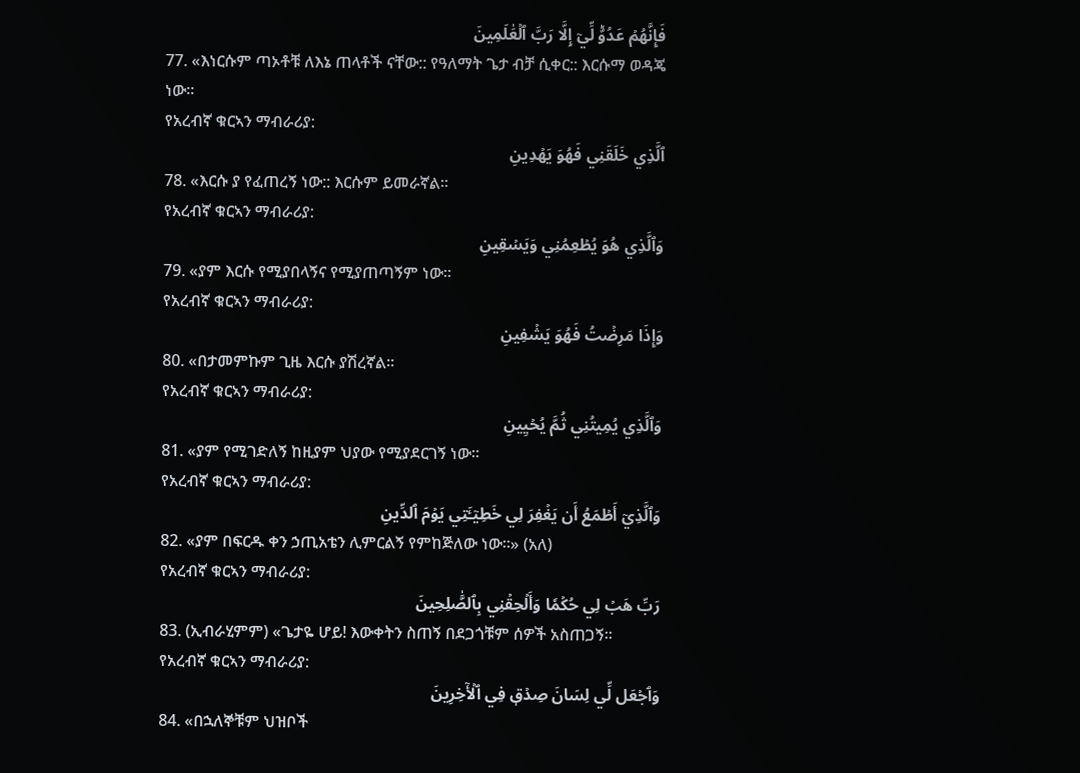فَإِنَّهُمۡ عَدُوّٞ لِّيٓ إِلَّا رَبَّ ٱلۡعَٰلَمِينَ
77. «እነርሱም ጣኦቶቹ ለእኔ ጠላቶች ናቸው:: የዓለማት ጌታ ብቻ ሲቀር:: እርሱማ ወዳጄ ነው።
የአረብኛ ቁርኣን ማብራሪያ:
ٱلَّذِي خَلَقَنِي فَهُوَ يَهۡدِينِ
78. «እርሱ ያ የፈጠረኝ ነው:: እርሱም ይመራኛል።
የአረብኛ ቁርኣን ማብራሪያ:
وَٱلَّذِي هُوَ يُطۡعِمُنِي وَيَسۡقِينِ
79. «ያም እርሱ የሚያበላኝና የሚያጠጣኝም ነው።
የአረብኛ ቁርኣን ማብራሪያ:
وَإِذَا مَرِضۡتُ فَهُوَ يَشۡفِينِ
80. «በታመምኩም ጊዜ እርሱ ያሽረኛል።
የአረብኛ ቁርኣን ማብራሪያ:
وَٱلَّذِي يُمِيتُنِي ثُمَّ يُحۡيِينِ
81. «ያም የሚገድለኝ ከዚያም ህያው የሚያደርገኝ ነው።
የአረብኛ ቁርኣን ማብራሪያ:
وَٱلَّذِيٓ أَطۡمَعُ أَن يَغۡفِرَ لِي خَطِيٓـَٔتِي يَوۡمَ ٱلدِّينِ
82. «ያም በፍርዱ ቀን ኃጢአቴን ሊምርልኝ የምከጅለው ነው።» (አለ)
የአረብኛ ቁርኣን ማብራሪያ:
رَبِّ هَبۡ لِي حُكۡمٗا وَأَلۡحِقۡنِي بِٱلصَّٰلِحِينَ
83. (ኢብራሂምም) «ጌታዬ ሆይ! እውቀትን ስጠኝ በደጋጎቹም ሰዎች አስጠጋኝ።
የአረብኛ ቁርኣን ማብራሪያ:
وَٱجۡعَل لِّي لِسَانَ صِدۡقٖ فِي ٱلۡأٓخِرِينَ
84. «በኋለኞቹም ህዝቦች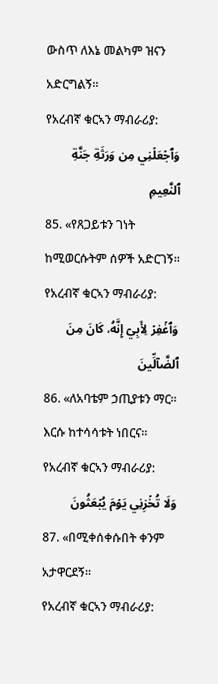ውስጥ ለእኔ መልካም ዝናን አድርግልኝ።
የአረብኛ ቁርኣን ማብራሪያ:
وَٱجۡعَلۡنِي مِن وَرَثَةِ جَنَّةِ ٱلنَّعِيمِ
85. «የጸጋይቱን ገነት ከሚወርሱትም ሰዎች አድርገኝ።
የአረብኛ ቁርኣን ማብራሪያ:
وَٱغۡفِرۡ لِأَبِيٓ إِنَّهُۥ كَانَ مِنَ ٱلضَّآلِّينَ
86. «ለአባቴም ኃጢያቱን ማር። እርሱ ከተሳሳቱት ነበርና።
የአረብኛ ቁርኣን ማብራሪያ:
وَلَا تُخۡزِنِي يَوۡمَ يُبۡعَثُونَ
87. «በሚቀሰቀሱበት ቀንም አታዋርደኝ።
የአረብኛ ቁርኣን ማብራሪያ: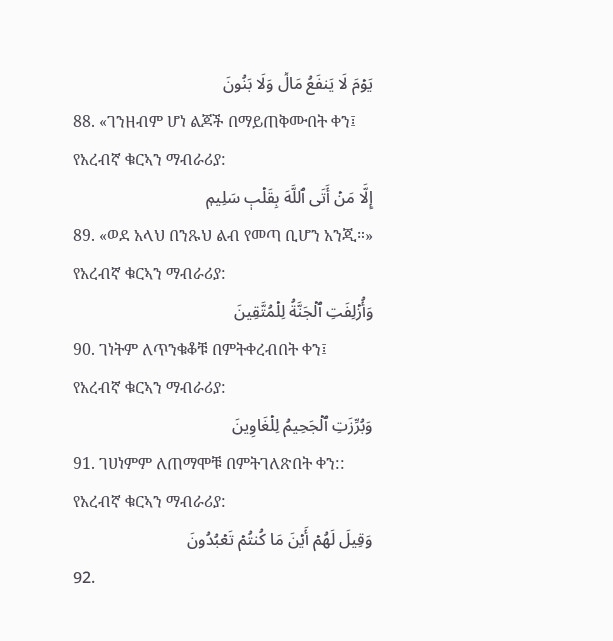يَوۡمَ لَا يَنفَعُ مَالٞ وَلَا بَنُونَ
88. «ገንዘብም ሆነ ልጆች በማይጠቅሙበት ቀን፤
የአረብኛ ቁርኣን ማብራሪያ:
إِلَّا مَنۡ أَتَى ٱللَّهَ بِقَلۡبٖ سَلِيمٖ
89. «ወደ አላህ በንጹህ ልብ የመጣ ቢሆን አንጂ።»
የአረብኛ ቁርኣን ማብራሪያ:
وَأُزۡلِفَتِ ٱلۡجَنَّةُ لِلۡمُتَّقِينَ
90. ገነትም ለጥንቁቆቹ በምትቀረብበት ቀን፤
የአረብኛ ቁርኣን ማብራሪያ:
وَبُرِّزَتِ ٱلۡجَحِيمُ لِلۡغَاوِينَ
91. ገሀነምም ለጠማሞቹ በምትገለጽበት ቀን::
የአረብኛ ቁርኣን ማብራሪያ:
وَقِيلَ لَهُمۡ أَيۡنَ مَا كُنتُمۡ تَعۡبُدُونَ
92.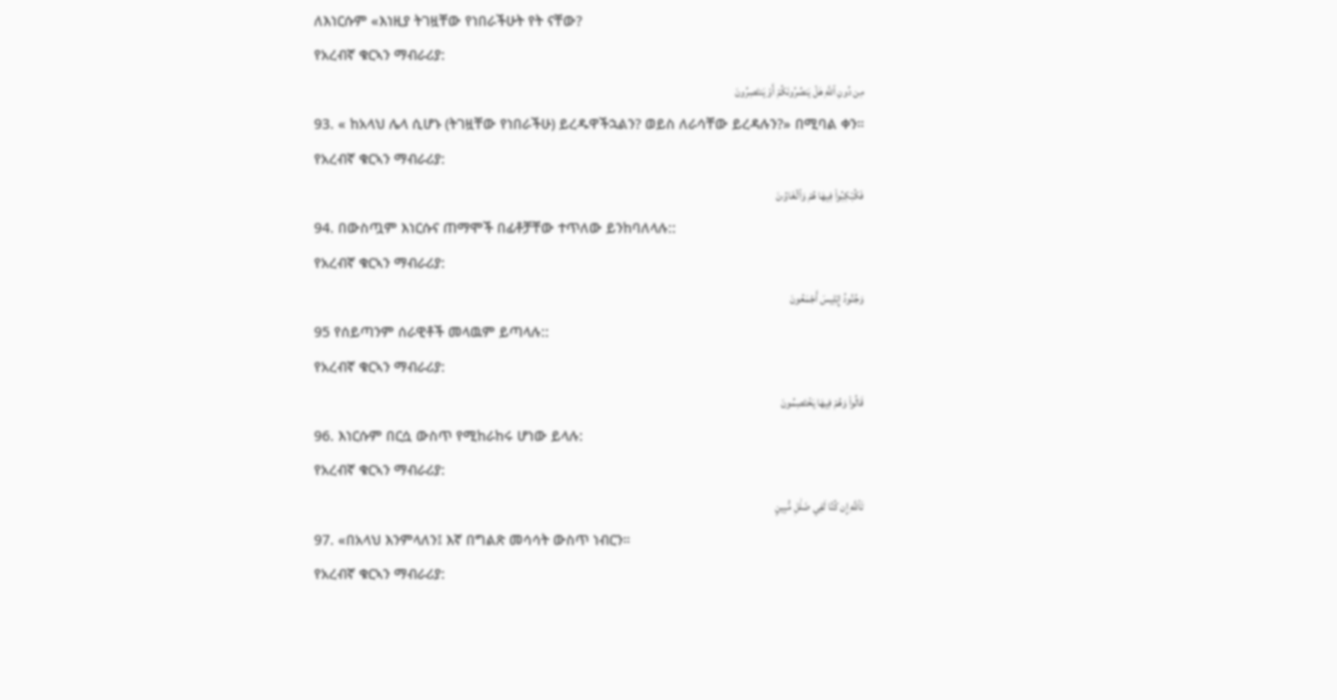ለእነርሱም «እነዚያ ትገዟቸው የነበራችሁት የት ናቸው?
የአረብኛ ቁርኣን ማብራሪያ:
مِن دُونِ ٱللَّهِ هَلۡ يَنصُرُونَكُمۡ أَوۡ يَنتَصِرُونَ
93. « ከአላህ ሌላ ሲሆኑ (ትገዟቸው የነበራችሁ) ይረዱዋችኋልን? ወይስ ለራሳቸው ይረዳሉን?» በሚባል ቀን።
የአረብኛ ቁርኣን ማብራሪያ:
فَكُبۡكِبُواْ فِيهَا هُمۡ وَٱلۡغَاوُۥنَ
94. በውስጧም እነርሱና ጠማሞች በፊቶቻቸው ተጥለው ይንከባለላሉ::
የአረብኛ ቁርኣን ማብራሪያ:
وَجُنُودُ إِبۡلِيسَ أَجۡمَعُونَ
95 የሰይጣንም ሰራዊቶች መላዉም ይጣላሉ::
የአረብኛ ቁርኣን ማብራሪያ:
قَالُواْ وَهُمۡ فِيهَا يَخۡتَصِمُونَ
96. እነርሱም በርሷ ውስጥ የሚከራከሩ ሆነው ይላሉ:
የአረብኛ ቁርኣን ማብራሪያ:
تَٱللَّهِ إِن كُنَّا لَفِي ضَلَٰلٖ مُّبِينٍ
97. «በአላህ እንምላለን፤ እኛ በግልጽ መሳሳት ውስጥ ነብርን።
የአረብኛ ቁርኣን ማብራሪያ: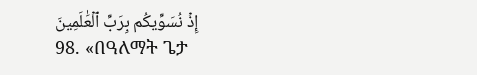إِذۡ نُسَوِّيكُم بِرَبِّ ٱلۡعَٰلَمِينَ
98. «በዓለማት ጌታ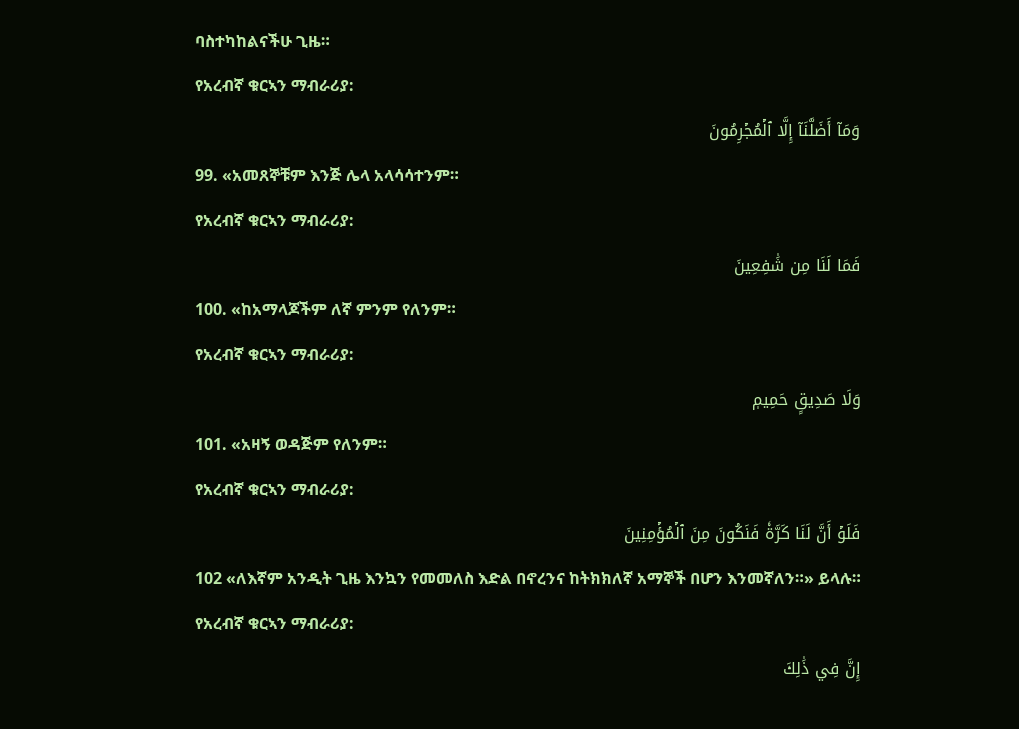ባስተካከልናችሁ ጊዜ።
የአረብኛ ቁርኣን ማብራሪያ:
وَمَآ أَضَلَّنَآ إِلَّا ٱلۡمُجۡرِمُونَ
99. «አመጸኞቹም እንጅ ሌላ አላሳሳተንም።
የአረብኛ ቁርኣን ማብራሪያ:
فَمَا لَنَا مِن شَٰفِعِينَ
100. «ከአማላጆችም ለኛ ምንም የለንም።
የአረብኛ ቁርኣን ማብራሪያ:
وَلَا صَدِيقٍ حَمِيمٖ
101. «አዛኝ ወዳጅም የለንም።
የአረብኛ ቁርኣን ማብራሪያ:
فَلَوۡ أَنَّ لَنَا كَرَّةٗ فَنَكُونَ مِنَ ٱلۡمُؤۡمِنِينَ
102 «ለእኛም አንዲት ጊዜ እንኳን የመመለስ እድል በኖረንና ከትክክለኛ አማኞች በሆን እንመኛለን።» ይላሉ።
የአረብኛ ቁርኣን ማብራሪያ:
إِنَّ فِي ذَٰلِكَ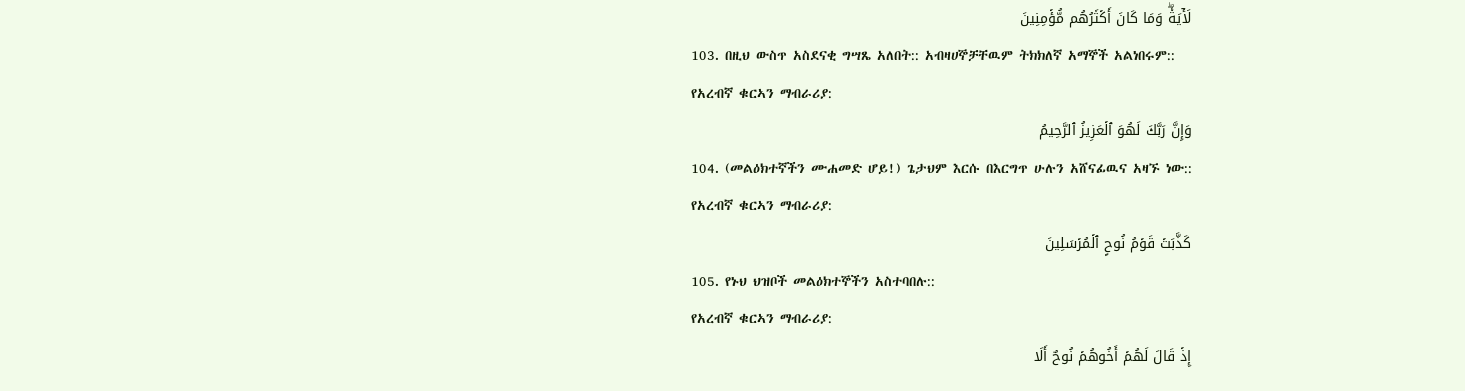لَأٓيَةٗۖ وَمَا كَانَ أَكۡثَرُهُم مُّؤۡمِنِينَ
103. በዚህ ውስጥ አስደናቂ ግሣጼ አለበት:: አብዛሀኞቻቸዉም ትክክለኛ አማኞች አልነበሩም::
የአረብኛ ቁርኣን ማብራሪያ:
وَإِنَّ رَبَّكَ لَهُوَ ٱلۡعَزِيزُ ٱلرَّحِيمُ
104. (መልዕክተኛችን ሙሐመድ ሆይ!) ጌታህም እርሱ በእርግጥ ሁሉን አሸናፊዉና አዛኙ ነው::
የአረብኛ ቁርኣን ማብራሪያ:
كَذَّبَتۡ قَوۡمُ نُوحٍ ٱلۡمُرۡسَلِينَ
105. የኑህ ህዝቦች መልዕክተኞችን አስተባበሉ::
የአረብኛ ቁርኣን ማብራሪያ:
إِذۡ قَالَ لَهُمۡ أَخُوهُمۡ نُوحٌ أَلَا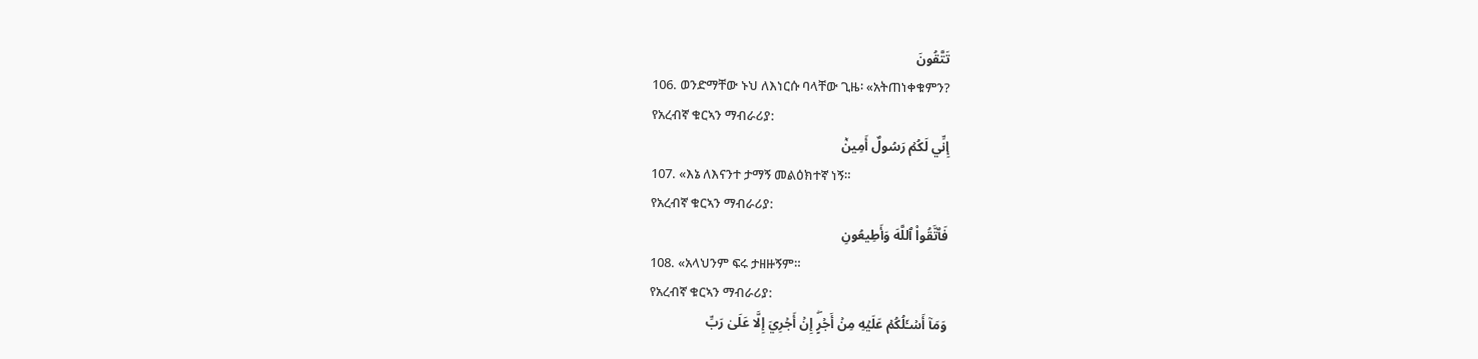تَتَّقُونَ
106. ወንድማቸው ኑህ ለእነርሱ ባላቸው ጊዜ፡ «አትጠነቀቁምን?
የአረብኛ ቁርኣን ማብራሪያ:
إِنِّي لَكُمۡ رَسُولٌ أَمِينٞ
107. «እኔ ለእናንተ ታማኝ መልዕክተኛ ነኝ።
የአረብኛ ቁርኣን ማብራሪያ:
فَٱتَّقُواْ ٱللَّهَ وَأَطِيعُونِ
108. «አላህንም ፍሩ ታዘዙኝም።
የአረብኛ ቁርኣን ማብራሪያ:
وَمَآ أَسۡـَٔلُكُمۡ عَلَيۡهِ مِنۡ أَجۡرٍۖ إِنۡ أَجۡرِيَ إِلَّا عَلَىٰ رَبِّ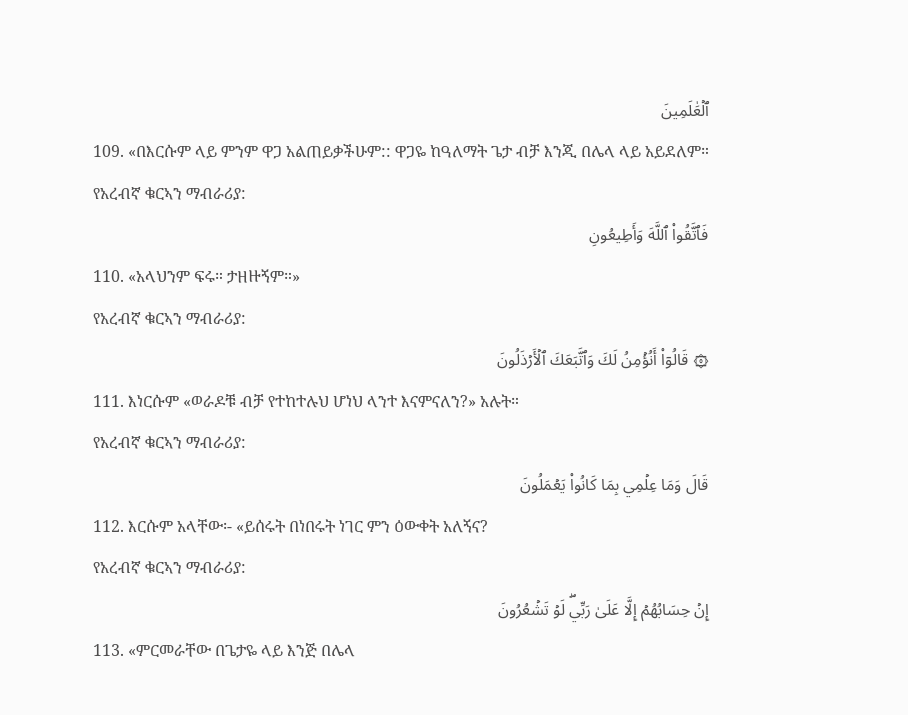ٱلۡعَٰلَمِينَ
109. «በእርሱም ላይ ምንም ዋጋ አልጠይቃችሁም:: ዋጋዬ ከዓለማት ጌታ ብቻ እንጂ በሌላ ላይ አይደለም።
የአረብኛ ቁርኣን ማብራሪያ:
فَٱتَّقُواْ ٱللَّهَ وَأَطِيعُونِ
110. «አላህንም ፍሩ። ታዘዙኝም።»
የአረብኛ ቁርኣን ማብራሪያ:
۞ قَالُوٓاْ أَنُؤۡمِنُ لَكَ وَٱتَّبَعَكَ ٱلۡأَرۡذَلُونَ
111. እነርሱም «ወራዶቹ ብቻ የተከተሉህ ሆነህ ላንተ እናምናለን?» አሉት።
የአረብኛ ቁርኣን ማብራሪያ:
قَالَ وَمَا عِلۡمِي بِمَا كَانُواْ يَعۡمَلُونَ
112. እርሱም አላቸው፡- «ይሰሩት በነበሩት ነገር ምን ዕውቀት አለኝና?
የአረብኛ ቁርኣን ማብራሪያ:
إِنۡ حِسَابُهُمۡ إِلَّا عَلَىٰ رَبِّيۖ لَوۡ تَشۡعُرُونَ
113. «ምርመራቸው በጌታዬ ላይ እንጅ በሌላ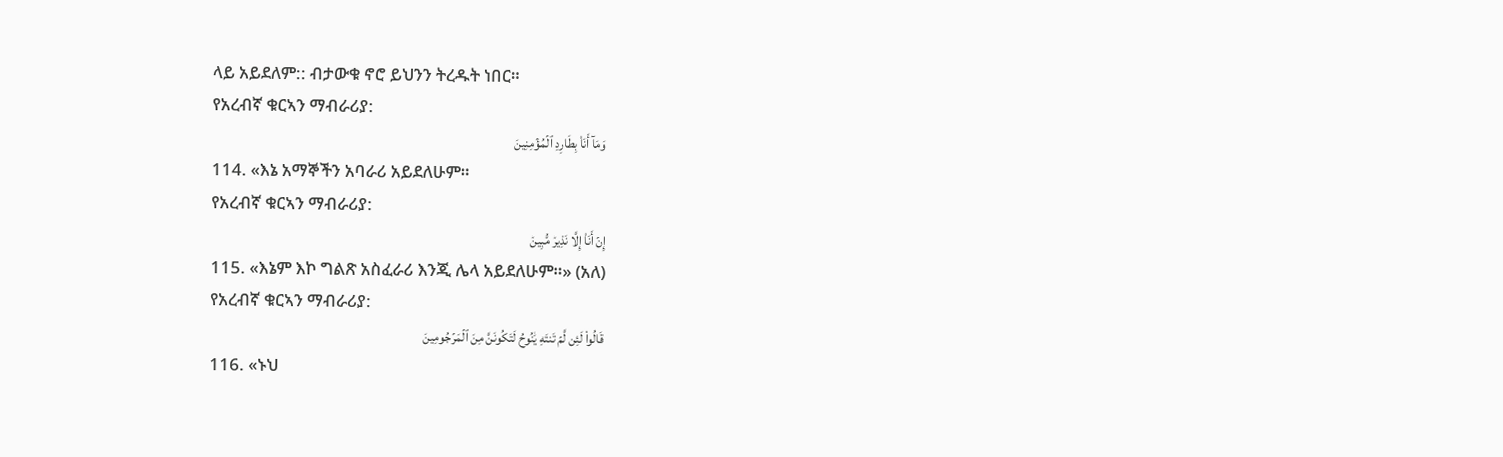ላይ አይደለም:: ብታውቁ ኖሮ ይህንን ትረዱት ነበር።
የአረብኛ ቁርኣን ማብራሪያ:
وَمَآ أَنَا۠ بِطَارِدِ ٱلۡمُؤۡمِنِينَ
114. «እኔ አማኞችን አባራሪ አይደለሁም።
የአረብኛ ቁርኣን ማብራሪያ:
إِنۡ أَنَا۠ إِلَّا نَذِيرٞ مُّبِينٞ
115. «እኔም እኮ ግልጽ አስፈራሪ እንጂ ሌላ አይደለሁም።» (አለ)
የአረብኛ ቁርኣን ማብራሪያ:
قَالُواْ لَئِن لَّمۡ تَنتَهِ يَٰنُوحُ لَتَكُونَنَّ مِنَ ٱلۡمَرۡجُومِينَ
116. «ኑህ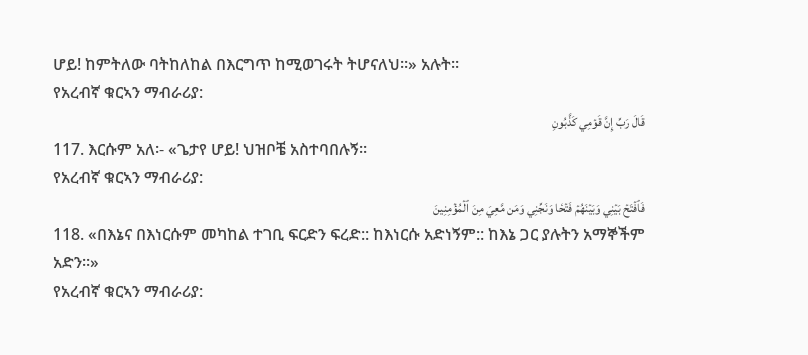ሆይ! ከምትለው ባትከለከል በእርግጥ ከሚወገሩት ትሆናለህ።» አሉት።
የአረብኛ ቁርኣን ማብራሪያ:
قَالَ رَبِّ إِنَّ قَوۡمِي كَذَّبُونِ
117. እርሱም አለ፡- «ጌታየ ሆይ! ህዝቦቼ አስተባበሉኝ።
የአረብኛ ቁርኣን ማብራሪያ:
فَٱفۡتَحۡ بَيۡنِي وَبَيۡنَهُمۡ فَتۡحٗا وَنَجِّنِي وَمَن مَّعِيَ مِنَ ٱلۡمُؤۡمِنِينَ
118. «በእኔና በእነርሱም መካከል ተገቢ ፍርድን ፍረድ:: ከእነርሱ አድነኝም:: ከእኔ ጋር ያሉትን አማኞችም አድን።»
የአረብኛ ቁርኣን ማብራሪያ: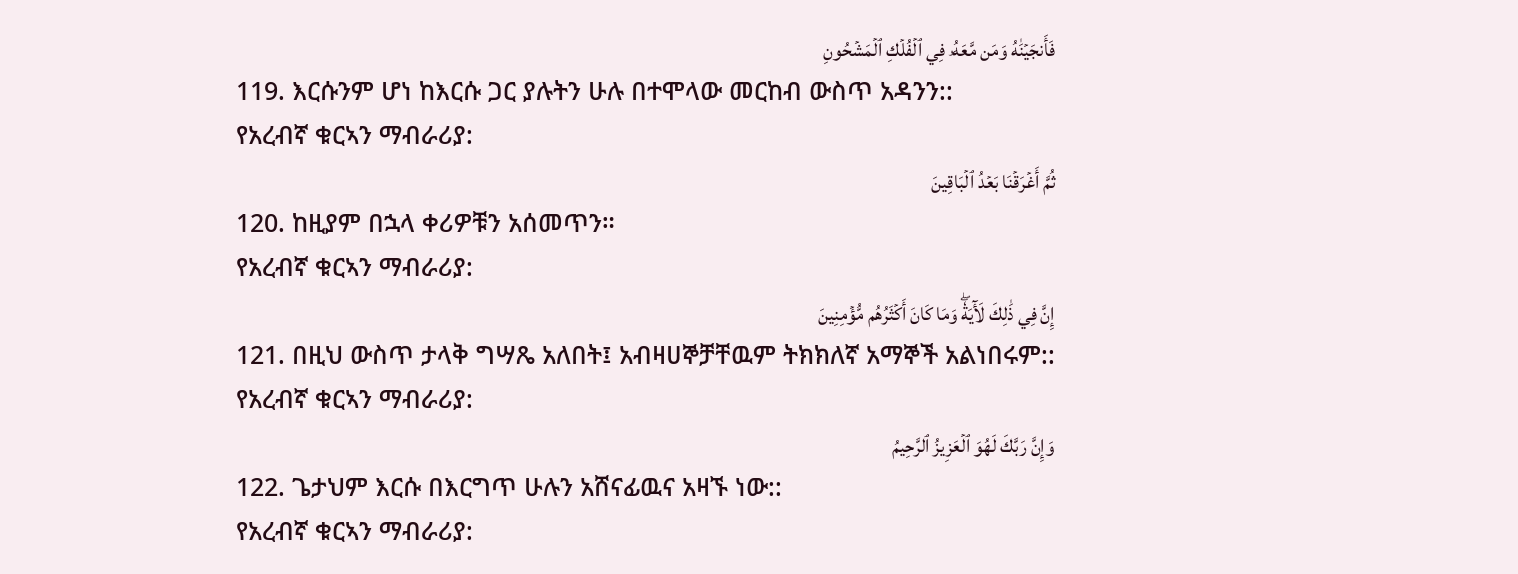فَأَنجَيۡنَٰهُ وَمَن مَّعَهُۥ فِي ٱلۡفُلۡكِ ٱلۡمَشۡحُونِ
119. እርሱንም ሆነ ከእርሱ ጋር ያሉትን ሁሉ በተሞላው መርከብ ውስጥ አዳንን::
የአረብኛ ቁርኣን ማብራሪያ:
ثُمَّ أَغۡرَقۡنَا بَعۡدُ ٱلۡبَاقِينَ
120. ከዚያም በኋላ ቀሪዎቹን አሰመጥን።
የአረብኛ ቁርኣን ማብራሪያ:
إِنَّ فِي ذَٰلِكَ لَأٓيَةٗۖ وَمَا كَانَ أَكۡثَرُهُم مُّؤۡمِنِينَ
121. በዚህ ውስጥ ታላቅ ግሣጼ አለበት፤ አብዛሀኞቻቸዉም ትክክለኛ አማኞች አልነበሩም::
የአረብኛ ቁርኣን ማብራሪያ:
وَإِنَّ رَبَّكَ لَهُوَ ٱلۡعَزِيزُ ٱلرَّحِيمُ
122. ጌታህም እርሱ በእርግጥ ሁሉን አሸናፊዉና አዛኙ ነው::
የአረብኛ ቁርኣን ማብራሪያ: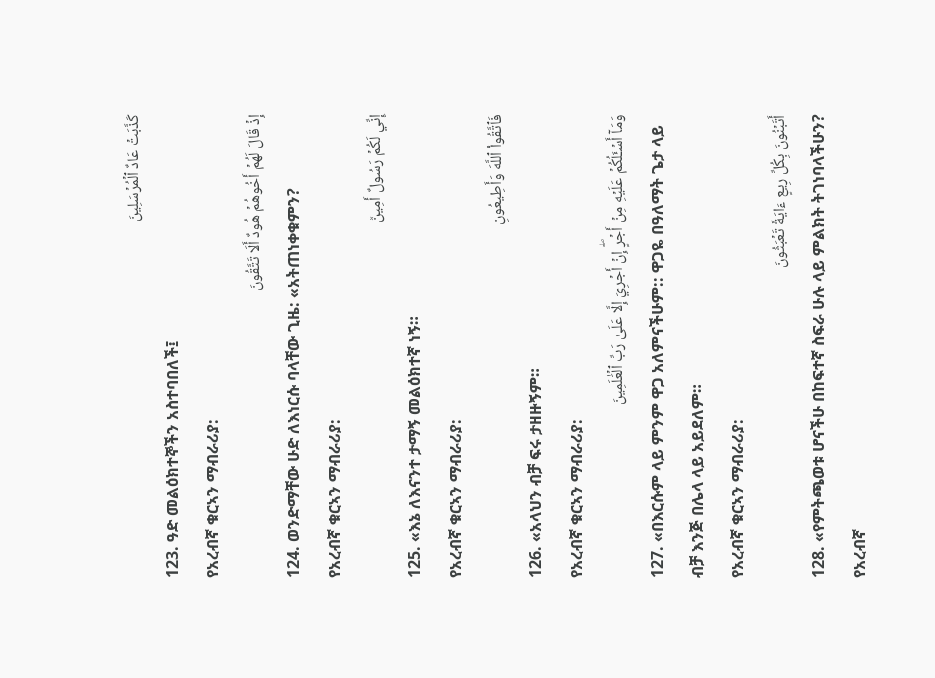كَذَّبَتۡ عَادٌ ٱلۡمُرۡسَلِينَ
123. ዓድ መልዕክተኞችን አስተባበለች፤
የአረብኛ ቁርኣን ማብራሪያ:
إِذۡ قَالَ لَهُمۡ أَخُوهُمۡ هُودٌ أَلَا تَتَّقُونَ
124. ወንድማቸው ሁድ ለእነርሱ ባላቸው ጊዜ: «አትጠነቀቁምን?
የአረብኛ ቁርኣን ማብራሪያ:
إِنِّي لَكُمۡ رَسُولٌ أَمِينٞ
125. «እኔ ለእናንተ ታማኝ መልዕክተኛ ነኝ።
የአረብኛ ቁርኣን ማብራሪያ:
فَٱتَّقُواْ ٱللَّهَ وَأَطِيعُونِ
126. «አላህን ብቻ ፍሩ ታዘዙኝም።
የአረብኛ ቁርኣን ማብራሪያ:
وَمَآ أَسۡـَٔلُكُمۡ عَلَيۡهِ مِنۡ أَجۡرٍۖ إِنۡ أَجۡرِيَ إِلَّا عَلَىٰ رَبِّ ٱلۡعَٰلَمِينَ
127. «በእርሱም ላይ ምንም ዋጋ አለምናችሁም:: ዋጋዬ በዓለማት ጌታ ላይ ብቻ እንጅ በሌላ ላይ አይደለም።
የአረብኛ ቁርኣን ማብራሪያ:
أَتَبۡنُونَ بِكُلِّ رِيعٍ ءَايَةٗ تَعۡبَثُونَ
128. «የምትጫወቱ ሆናችሁ በከፍተኛ ስፍራ ሁሉ ላይ ምልክት ትገነባላችሁን?
የአረብኛ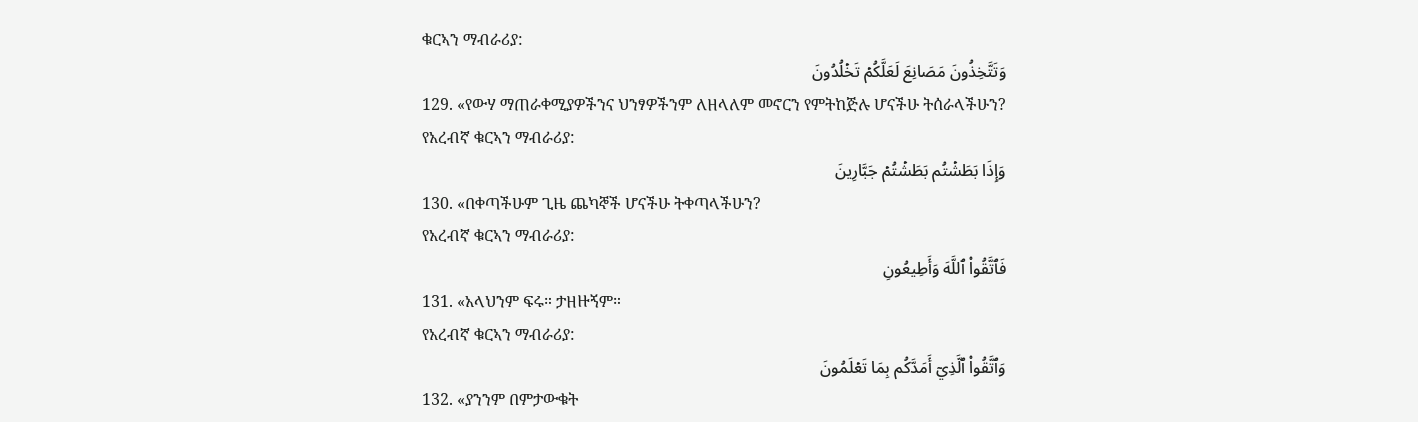ቁርኣን ማብራሪያ:
وَتَتَّخِذُونَ مَصَانِعَ لَعَلَّكُمۡ تَخۡلُدُونَ
129. «የውሃ ማጠራቀሚያዎችንና ህንፃዎችንም ለዘላለም መኖርን የምትከጅሉ ሆናችሁ ትሰራላችሁን?
የአረብኛ ቁርኣን ማብራሪያ:
وَإِذَا بَطَشۡتُم بَطَشۡتُمۡ جَبَّارِينَ
130. «በቀጣችሁም ጊዜ ጨካኞች ሆናችሁ ትቀጣላችሁን?
የአረብኛ ቁርኣን ማብራሪያ:
فَٱتَّقُواْ ٱللَّهَ وَأَطِيعُونِ
131. «አላህንም ፍሩ። ታዘዙኝም።
የአረብኛ ቁርኣን ማብራሪያ:
وَٱتَّقُواْ ٱلَّذِيٓ أَمَدَّكُم بِمَا تَعۡلَمُونَ
132. «ያንንም በምታውቁት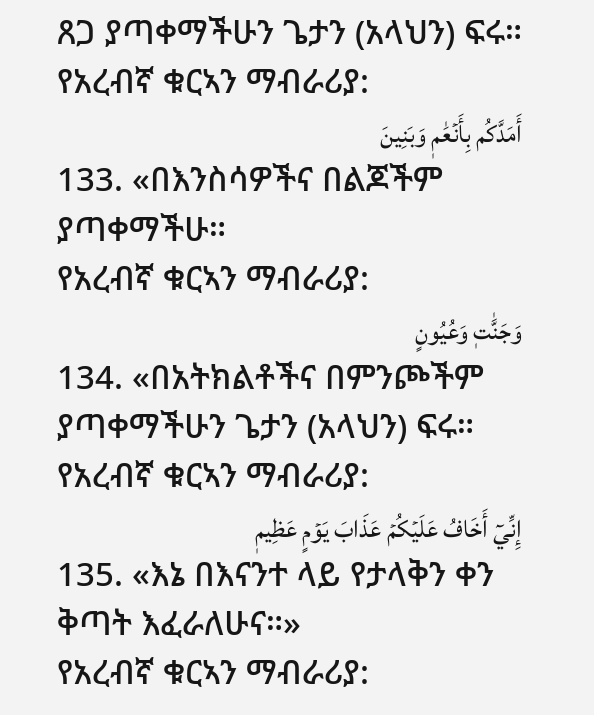ጸጋ ያጣቀማችሁን ጌታን (አላህን) ፍሩ።
የአረብኛ ቁርኣን ማብራሪያ:
أَمَدَّكُم بِأَنۡعَٰمٖ وَبَنِينَ
133. «በእንስሳዎችና በልጆችም ያጣቀማችሁ።
የአረብኛ ቁርኣን ማብራሪያ:
وَجَنَّٰتٖ وَعُيُونٍ
134. «በአትክልቶችና በምንጮችም ያጣቀማችሁን ጌታን (አላህን) ፍሩ።
የአረብኛ ቁርኣን ማብራሪያ:
إِنِّيٓ أَخَافُ عَلَيۡكُمۡ عَذَابَ يَوۡمٍ عَظِيمٖ
135. «እኔ በእናንተ ላይ የታላቅን ቀን ቅጣት እፈራለሁና።»
የአረብኛ ቁርኣን ማብራሪያ: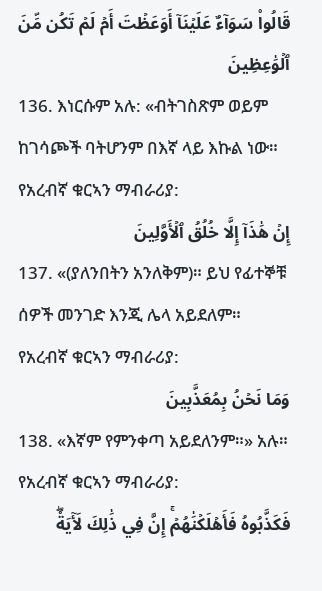قَالُواْ سَوَآءٌ عَلَيۡنَآ أَوَعَظۡتَ أَمۡ لَمۡ تَكُن مِّنَ ٱلۡوَٰعِظِينَ
136. እነርሱም አሉ: «ብትገስጽም ወይም ከገሳጮች ባትሆንም በእኛ ላይ እኩል ነው።
የአረብኛ ቁርኣን ማብራሪያ:
إِنۡ هَٰذَآ إِلَّا خُلُقُ ٱلۡأَوَّلِينَ
137. «(ያለንበትን አንለቅም)። ይህ የፊተኞቹ ሰዎች መንገድ እንጂ ሌላ አይደለም።
የአረብኛ ቁርኣን ማብራሪያ:
وَمَا نَحۡنُ بِمُعَذَّبِينَ
138. «እኛም የምንቀጣ አይደለንም።» አሉ።
የአረብኛ ቁርኣን ማብራሪያ:
فَكَذَّبُوهُ فَأَهۡلَكۡنَٰهُمۡۚ إِنَّ فِي ذَٰلِكَ لَأٓيَةٗۖ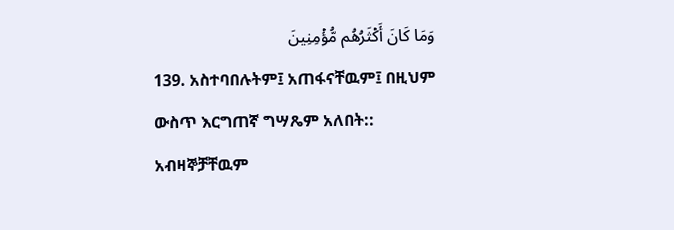وَمَا كَانَ أَكۡثَرُهُم مُّؤۡمِنِينَ
139. አስተባበሉትም፤ አጠፋናቸዉም፤ በዚህም ውስጥ እርግጠኛ ግሣጼም አለበት:: አብዛኞቻቸዉም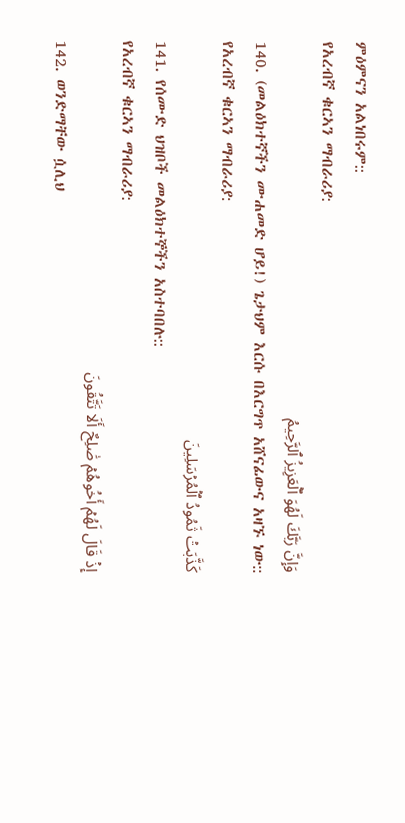ምዕምናን አልነበሩም::
የአረብኛ ቁርኣን ማብራሪያ:
وَإِنَّ رَبَّكَ لَهُوَ ٱلۡعَزِيزُ ٱلرَّحِيمُ
140. (መልዕክተኛችን ሙሐመድ ሆይ!) ጌታህም እርሱ በእርግጥ አሸናፊውና አዛኙ ነው::
የአረብኛ ቁርኣን ማብራሪያ:
كَذَّبَتۡ ثَمُودُ ٱلۡمُرۡسَلِينَ
141. የሰሙድ ህዝቦች መልዕክተኞችን አስተባበሉ::
የአረብኛ ቁርኣን ማብራሪያ:
إِذۡ قَالَ لَهُمۡ أَخُوهُمۡ صَٰلِحٌ أَلَا تَتَّقُونَ
142. ወንድማቸው ሷሊህ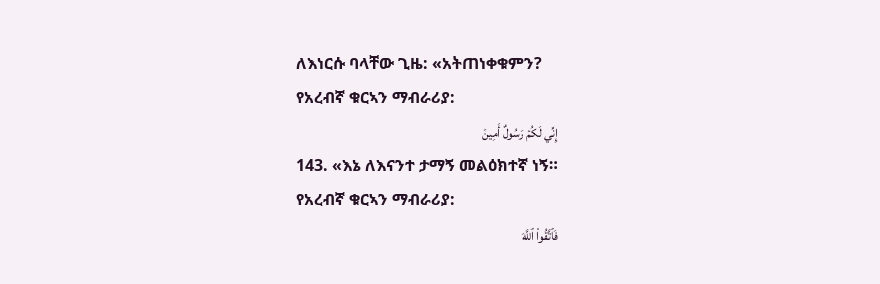ለእነርሱ ባላቸው ጊዜ: «አትጠነቀቁምን?
የአረብኛ ቁርኣን ማብራሪያ:
إِنِّي لَكُمۡ رَسُولٌ أَمِينٞ
143. «እኔ ለእናንተ ታማኝ መልዕክተኛ ነኝ።
የአረብኛ ቁርኣን ማብራሪያ:
فَٱتَّقُواْ ٱللَّهَ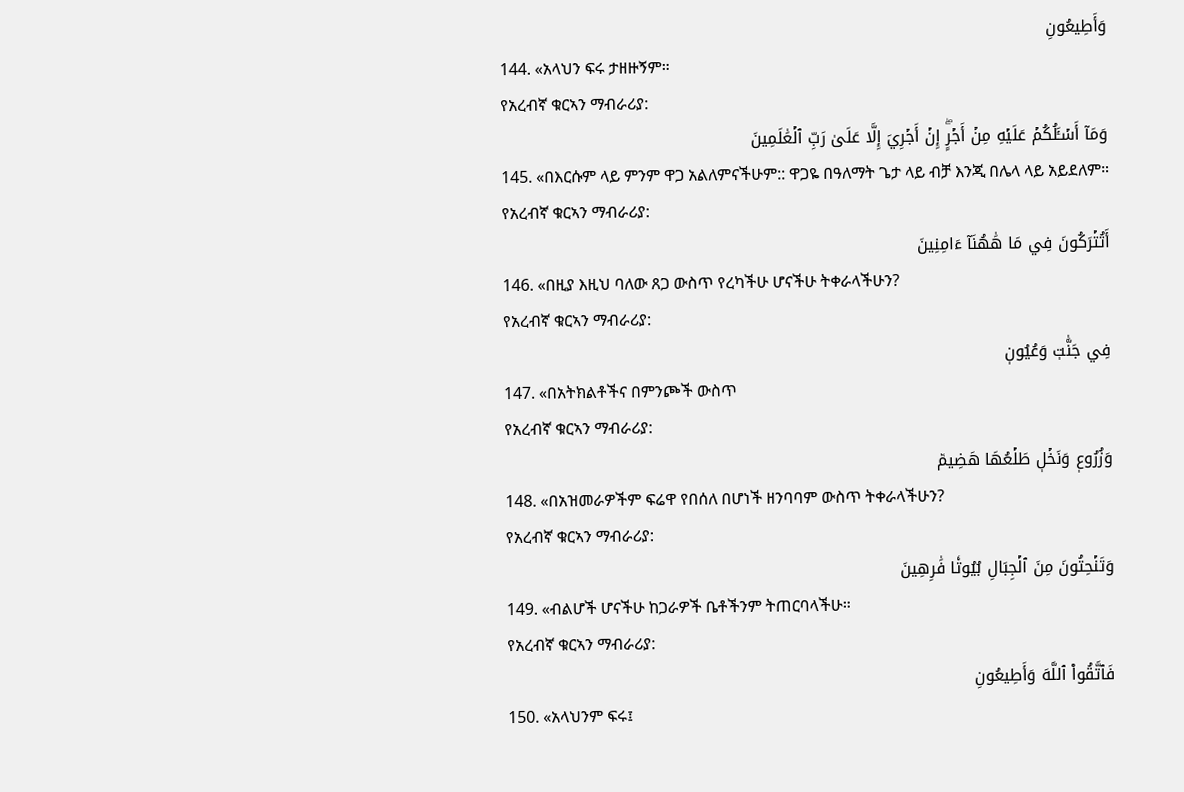وَأَطِيعُونِ
144. «አላህን ፍሩ ታዘዙኝም።
የአረብኛ ቁርኣን ማብራሪያ:
وَمَآ أَسۡـَٔلُكُمۡ عَلَيۡهِ مِنۡ أَجۡرٍۖ إِنۡ أَجۡرِيَ إِلَّا عَلَىٰ رَبِّ ٱلۡعَٰلَمِينَ
145. «በእርሱም ላይ ምንም ዋጋ አልለምናችሁም:: ዋጋዬ በዓለማት ጌታ ላይ ብቻ እንጂ በሌላ ላይ አይደለም።
የአረብኛ ቁርኣን ማብራሪያ:
أَتُتۡرَكُونَ فِي مَا هَٰهُنَآ ءَامِنِينَ
146. «በዚያ እዚህ ባለው ጸጋ ውስጥ የረካችሁ ሆናችሁ ትቀራላችሁን?
የአረብኛ ቁርኣን ማብራሪያ:
فِي جَنَّٰتٖ وَعُيُونٖ
147. «በአትክልቶችና በምንጮች ውስጥ
የአረብኛ ቁርኣን ማብራሪያ:
وَزُرُوعٖ وَنَخۡلٖ طَلۡعُهَا هَضِيمٞ
148. «በአዝመራዎችም ፍሬዋ የበሰለ በሆነች ዘንባባም ውስጥ ትቀራላችሁን?
የአረብኛ ቁርኣን ማብራሪያ:
وَتَنۡحِتُونَ مِنَ ٱلۡجِبَالِ بُيُوتٗا فَٰرِهِينَ
149. «ብልሆች ሆናችሁ ከጋራዎች ቤቶችንም ትጠርባላችሁ።
የአረብኛ ቁርኣን ማብራሪያ:
فَٱتَّقُواْ ٱللَّهَ وَأَطِيعُونِ
150. «አላህንም ፍሩ፤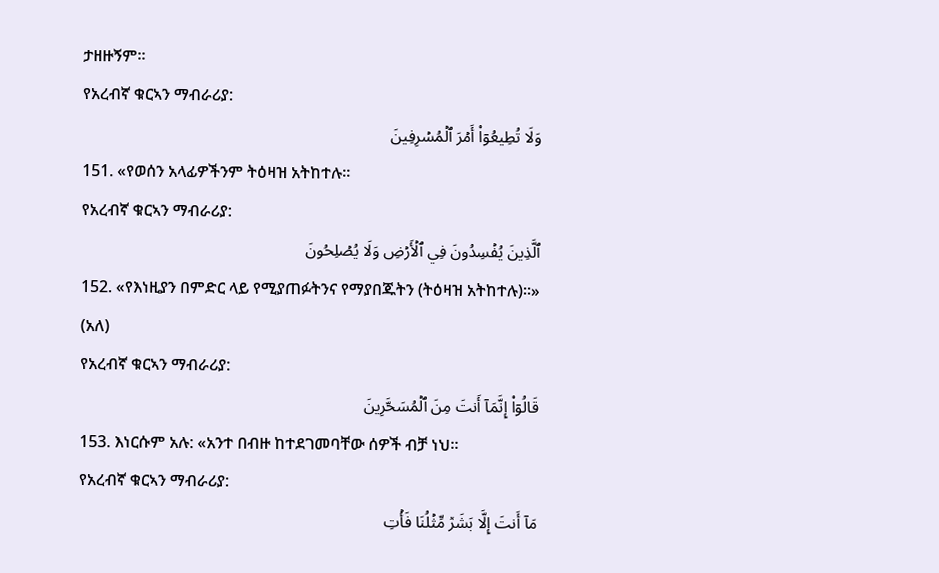ታዘዙኝም።
የአረብኛ ቁርኣን ማብራሪያ:
وَلَا تُطِيعُوٓاْ أَمۡرَ ٱلۡمُسۡرِفِينَ
151. «የወሰን አላፊዎችንም ትዕዛዝ አትከተሉ።
የአረብኛ ቁርኣን ማብራሪያ:
ٱلَّذِينَ يُفۡسِدُونَ فِي ٱلۡأَرۡضِ وَلَا يُصۡلِحُونَ
152. «የእነዚያን በምድር ላይ የሚያጠፉትንና የማያበጁትን (ትዕዛዝ አትከተሉ)።» (አለ)
የአረብኛ ቁርኣን ማብራሪያ:
قَالُوٓاْ إِنَّمَآ أَنتَ مِنَ ٱلۡمُسَحَّرِينَ
153. እነርሱም አሉ: «አንተ በብዙ ከተደገመባቸው ሰዎች ብቻ ነህ።
የአረብኛ ቁርኣን ማብራሪያ:
مَآ أَنتَ إِلَّا بَشَرٞ مِّثۡلُنَا فَأۡتِ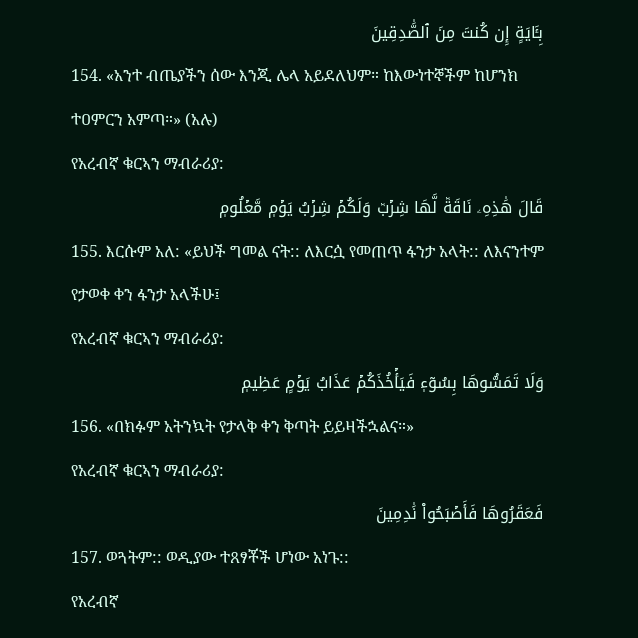بِـَٔايَةٍ إِن كُنتَ مِنَ ٱلصَّٰدِقِينَ
154. «አንተ ብጤያችን ሰው እንጂ ሌላ አይደለህም። ከእውነተኞችም ከሆንክ ተዐምርን አምጣ።» (አሉ)
የአረብኛ ቁርኣን ማብራሪያ:
قَالَ هَٰذِهِۦ نَاقَةٞ لَّهَا شِرۡبٞ وَلَكُمۡ شِرۡبُ يَوۡمٖ مَّعۡلُومٖ
155. እርሱም አለ: «ይህች ግመል ናት:: ለእርሷ የመጠጥ ፋንታ አላት:: ለእናንተም የታወቀ ቀን ፋንታ አላችሁ፤
የአረብኛ ቁርኣን ማብራሪያ:
وَلَا تَمَسُّوهَا بِسُوٓءٖ فَيَأۡخُذَكُمۡ عَذَابُ يَوۡمٍ عَظِيمٖ
156. «በክፉም አትንኳት የታላቅ ቀን ቅጣት ይይዛችኋልና።»
የአረብኛ ቁርኣን ማብራሪያ:
فَعَقَرُوهَا فَأَصۡبَحُواْ نَٰدِمِينَ
157. ወጓትም:: ወዲያው ተጸፃቾች ሆነው አነጉ::
የአረብኛ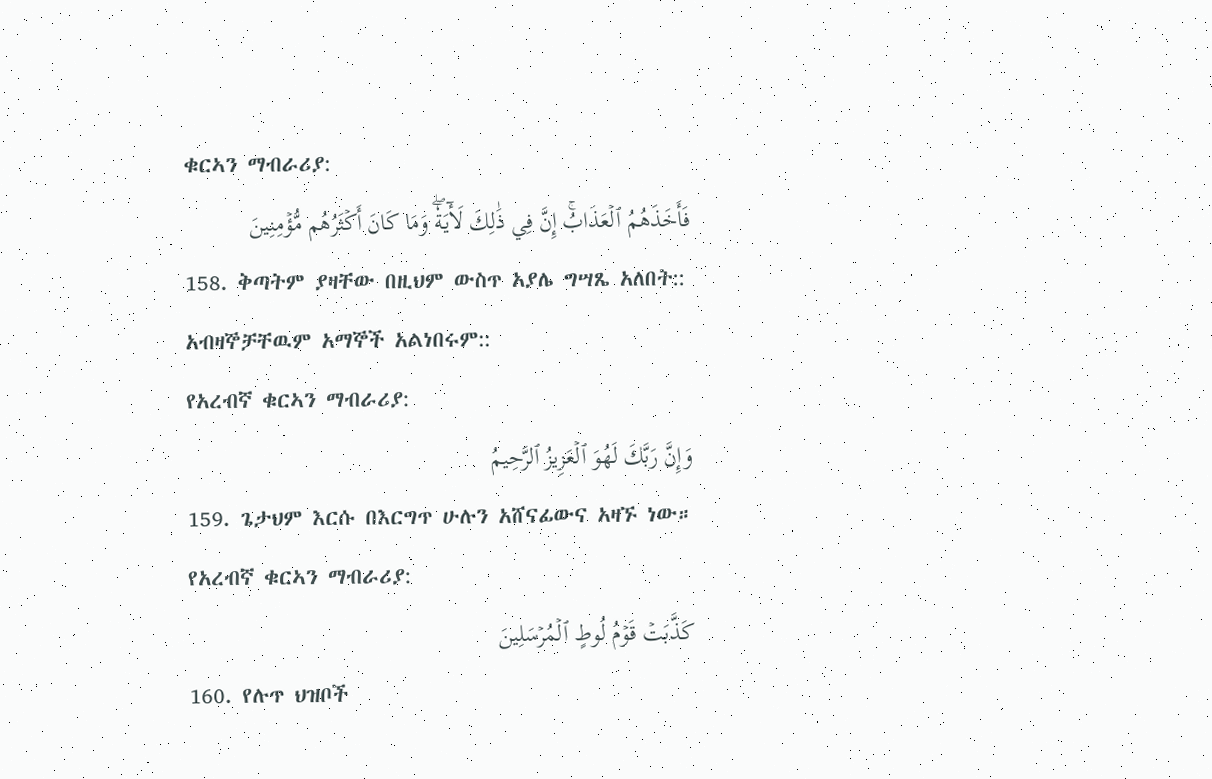ቁርኣን ማብራሪያ:
فَأَخَذَهُمُ ٱلۡعَذَابُۚ إِنَّ فِي ذَٰلِكَ لَأٓيَةٗۖ وَمَا كَانَ أَكۡثَرُهُم مُّؤۡمِنِينَ
158. ቅጣትም ያዛቸው በዚህም ውስጥ አያሌ ግሣጼ አለበት:: አብዛኞቻቸዉም አማኞች አልነበሩም::
የአረብኛ ቁርኣን ማብራሪያ:
وَإِنَّ رَبَّكَ لَهُوَ ٱلۡعَزِيزُ ٱلرَّحِيمُ
159. ጌታህም እርሱ በእርግጥ ሁሉን አሸናፊውና አዛኙ ነው።
የአረብኛ ቁርኣን ማብራሪያ:
كَذَّبَتۡ قَوۡمُ لُوطٍ ٱلۡمُرۡسَلِينَ
160. የሉጥ ህዝቦች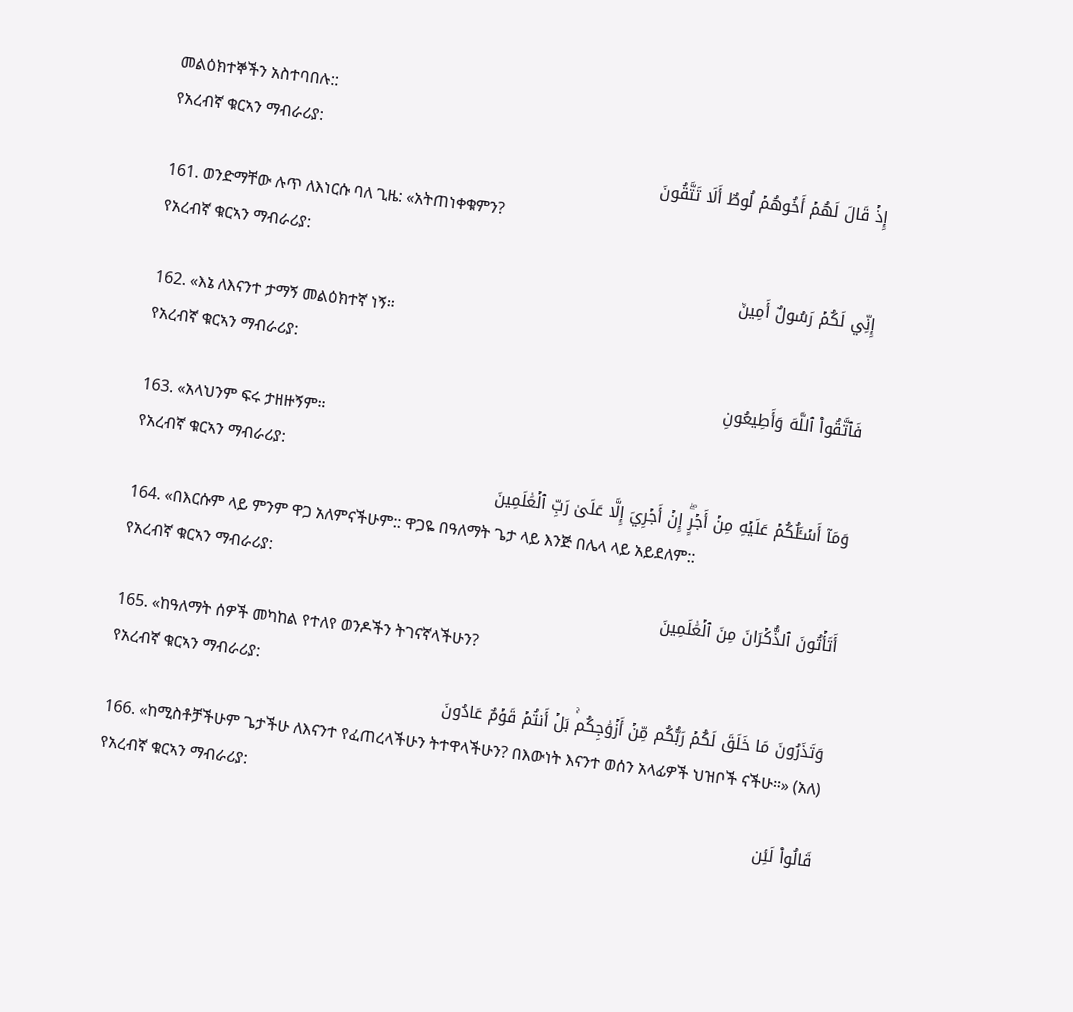መልዕክተኞችን አስተባበሉ::
የአረብኛ ቁርኣን ማብራሪያ:
إِذۡ قَالَ لَهُمۡ أَخُوهُمۡ لُوطٌ أَلَا تَتَّقُونَ
161. ወንድማቸው ሉጥ ለእነርሱ ባለ ጊዜ: «አትጠነቀቁምን?
የአረብኛ ቁርኣን ማብራሪያ:
إِنِّي لَكُمۡ رَسُولٌ أَمِينٞ
162. «እኔ ለእናንተ ታማኝ መልዕክተኛ ነኝ።
የአረብኛ ቁርኣን ማብራሪያ:
فَٱتَّقُواْ ٱللَّهَ وَأَطِيعُونِ
163. «አላህንም ፍሩ ታዘዙኝም።
የአረብኛ ቁርኣን ማብራሪያ:
وَمَآ أَسۡـَٔلُكُمۡ عَلَيۡهِ مِنۡ أَجۡرٍۖ إِنۡ أَجۡرِيَ إِلَّا عَلَىٰ رَبِّ ٱلۡعَٰلَمِينَ
164. «በእርሱም ላይ ምንም ዋጋ አለምናችሁም:: ዋጋዬ በዓለማት ጌታ ላይ እንጅ በሌላ ላይ አይደለም::
የአረብኛ ቁርኣን ማብራሪያ:
أَتَأۡتُونَ ٱلذُّكۡرَانَ مِنَ ٱلۡعَٰلَمِينَ
165. «ከዓለማት ሰዎች መካከል የተለየ ወንዶችን ትገናኛላችሁን?
የአረብኛ ቁርኣን ማብራሪያ:
وَتَذَرُونَ مَا خَلَقَ لَكُمۡ رَبُّكُم مِّنۡ أَزۡوَٰجِكُمۚ بَلۡ أَنتُمۡ قَوۡمٌ عَادُونَ
166. «ከሚስቶቻችሁም ጌታችሁ ለእናንተ የፈጠረላችሁን ትተዋላችሁን? በእውነት እናንተ ወሰን አላፊዎች ህዝቦች ናችሁ።» (አለ)
የአረብኛ ቁርኣን ማብራሪያ:
قَالُواْ لَئِن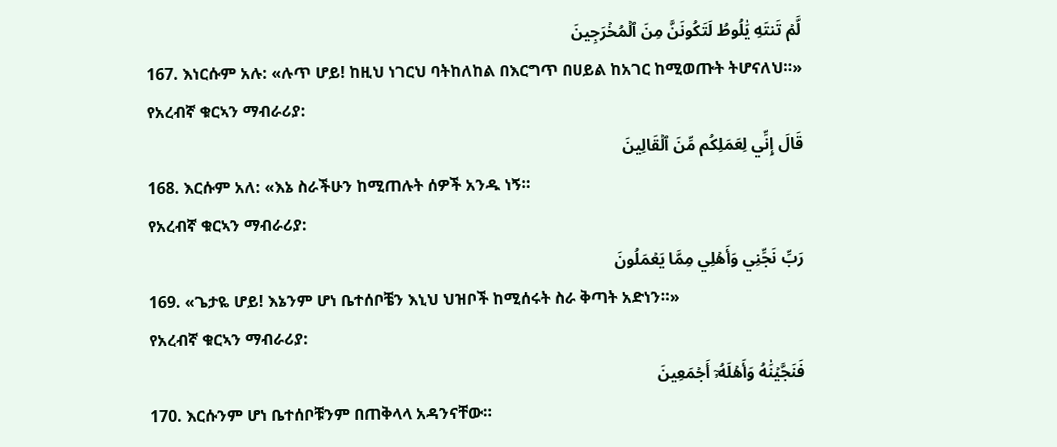لَّمۡ تَنتَهِ يَٰلُوطُ لَتَكُونَنَّ مِنَ ٱلۡمُخۡرَجِينَ
167. እነርሱም አሉ: «ሉጥ ሆይ! ከዚህ ነገርህ ባትከለከል በእርግጥ በሀይል ከአገር ከሚወጡት ትሆናለህ።»
የአረብኛ ቁርኣን ማብራሪያ:
قَالَ إِنِّي لِعَمَلِكُم مِّنَ ٱلۡقَالِينَ
168. እርሱም አለ: «እኔ ስራችሁን ከሚጠሉት ሰዎች አንዱ ነኝ።
የአረብኛ ቁርኣን ማብራሪያ:
رَبِّ نَجِّنِي وَأَهۡلِي مِمَّا يَعۡمَلُونَ
169. «ጌታዬ ሆይ! እኔንም ሆነ ቤተሰቦቼን እኒህ ህዝቦች ከሚሰሩት ስራ ቅጣት አድነን።»
የአረብኛ ቁርኣን ማብራሪያ:
فَنَجَّيۡنَٰهُ وَأَهۡلَهُۥٓ أَجۡمَعِينَ
170. እርሱንም ሆነ ቤተሰቦቹንም በጠቅላላ አዳንናቸው።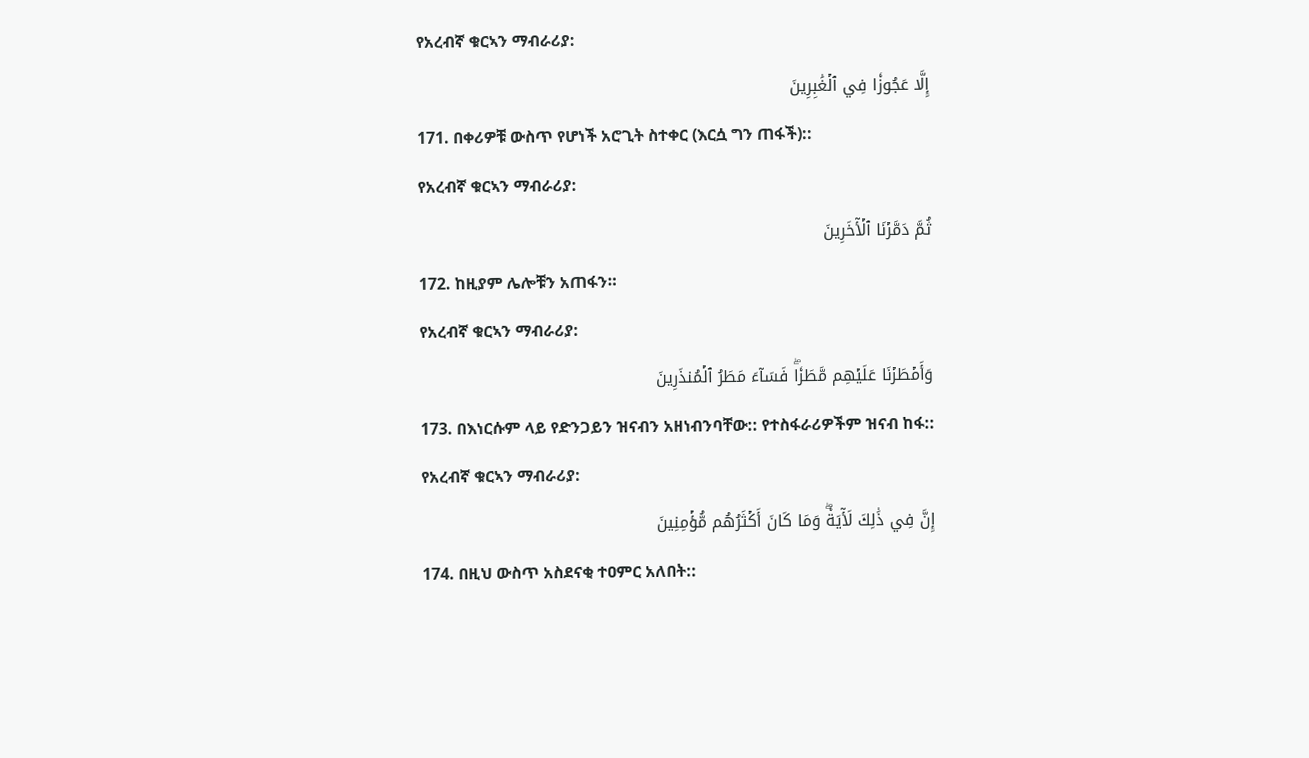የአረብኛ ቁርኣን ማብራሪያ:
إِلَّا عَجُوزٗا فِي ٱلۡغَٰبِرِينَ
171. በቀሪዎቹ ውስጥ የሆነች አሮጊት ስተቀር (እርሷ ግን ጠፋች)::
የአረብኛ ቁርኣን ማብራሪያ:
ثُمَّ دَمَّرۡنَا ٱلۡأٓخَرِينَ
172. ከዚያም ሌሎቹን አጠፋን።
የአረብኛ ቁርኣን ማብራሪያ:
وَأَمۡطَرۡنَا عَلَيۡهِم مَّطَرٗاۖ فَسَآءَ مَطَرُ ٱلۡمُنذَرِينَ
173. በእነርሱም ላይ የድንጋይን ዝናብን አዘነብንባቸው:: የተስፋራሪዎችም ዝናብ ከፋ::
የአረብኛ ቁርኣን ማብራሪያ:
إِنَّ فِي ذَٰلِكَ لَأٓيَةٗۖ وَمَا كَانَ أَكۡثَرُهُم مُّؤۡمِنِينَ
174. በዚህ ውስጥ አስደናቂ ተዐምር አለበት::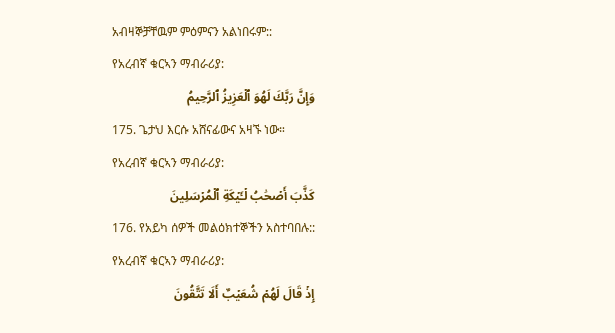አብዛኞቻቸዉም ምዕምናን አልነበሩም::
የአረብኛ ቁርኣን ማብራሪያ:
وَإِنَّ رَبَّكَ لَهُوَ ٱلۡعَزِيزُ ٱلرَّحِيمُ
175. ጌታህ እርሱ አሸናፊውና አዛኙ ነው።
የአረብኛ ቁርኣን ማብራሪያ:
كَذَّبَ أَصۡحَٰبُ لۡـَٔيۡكَةِ ٱلۡمُرۡسَلِينَ
176. የአይካ ሰዎች መልዕክተኞችን አስተባበሉ::
የአረብኛ ቁርኣን ማብራሪያ:
إِذۡ قَالَ لَهُمۡ شُعَيۡبٌ أَلَا تَتَّقُونَ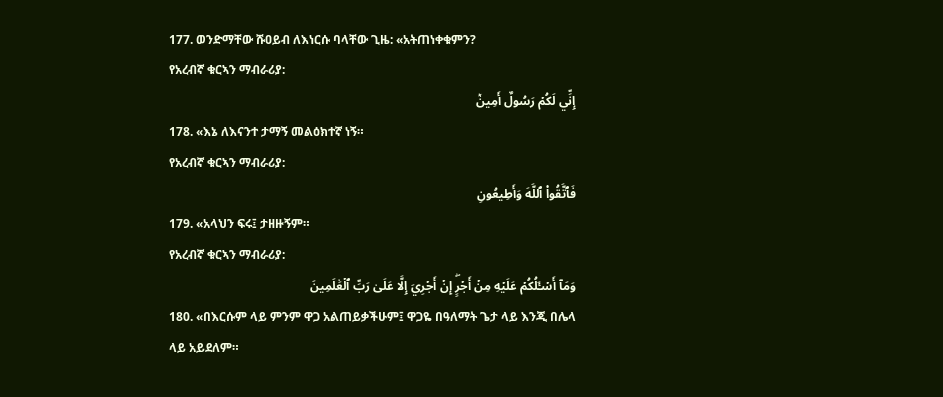177. ወንድማቸው ሹዐይብ ለእነርሱ ባላቸው ጊዜ: «አትጠነቀቁምን?
የአረብኛ ቁርኣን ማብራሪያ:
إِنِّي لَكُمۡ رَسُولٌ أَمِينٞ
178. «እኔ ለእናንተ ታማኝ መልዕክተኛ ነኝ።
የአረብኛ ቁርኣን ማብራሪያ:
فَٱتَّقُواْ ٱللَّهَ وَأَطِيعُونِ
179. «አላህን ፍሩ፤ ታዘዙኝም።
የአረብኛ ቁርኣን ማብራሪያ:
وَمَآ أَسۡـَٔلُكُمۡ عَلَيۡهِ مِنۡ أَجۡرٍۖ إِنۡ أَجۡرِيَ إِلَّا عَلَىٰ رَبِّ ٱلۡعَٰلَمِينَ
180. «በእርሱም ላይ ምንም ዋጋ አልጠይቃችሁም፤ ዋጋዬ በዓለማት ጌታ ላይ እንጂ በሌላ ላይ አይደለም።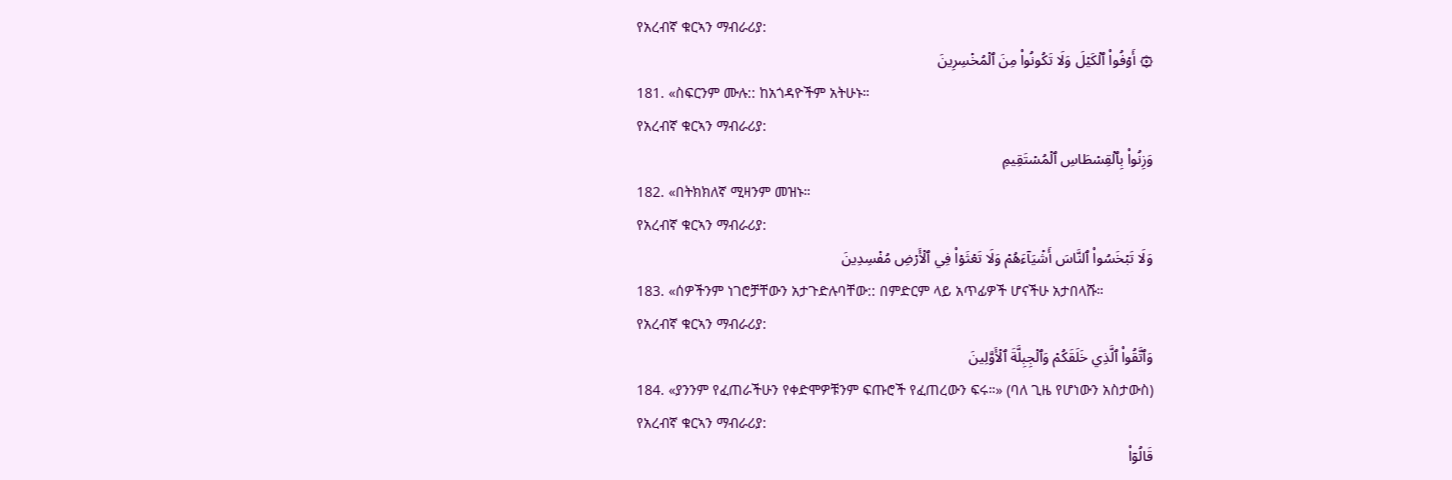የአረብኛ ቁርኣን ማብራሪያ:
۞ أَوۡفُواْ ٱلۡكَيۡلَ وَلَا تَكُونُواْ مِنَ ٱلۡمُخۡسِرِينَ
181. «ስፍርንም ሙሉ:: ከአጎዳዮችም አትሁኑ።
የአረብኛ ቁርኣን ማብራሪያ:
وَزِنُواْ بِٱلۡقِسۡطَاسِ ٱلۡمُسۡتَقِيمِ
182. «በትክክለኛ ሚዛንም መዝኑ።
የአረብኛ ቁርኣን ማብራሪያ:
وَلَا تَبۡخَسُواْ ٱلنَّاسَ أَشۡيَآءَهُمۡ وَلَا تَعۡثَوۡاْ فِي ٱلۡأَرۡضِ مُفۡسِدِينَ
183. «ሰዎችንም ነገሮቻቸውን አታጉድሉባቸው:: በምድርም ላይ አጥፊዎች ሆናችሁ አታበላሹ።
የአረብኛ ቁርኣን ማብራሪያ:
وَٱتَّقُواْ ٱلَّذِي خَلَقَكُمۡ وَٱلۡجِبِلَّةَ ٱلۡأَوَّلِينَ
184. «ያንንም የፈጠራችሁን የቀድሞዎቹንም ፍጡሮች የፈጠረውን ፍሩ።» (ባለ ጊዜ የሆነውን አስታውስ)
የአረብኛ ቁርኣን ማብራሪያ:
قَالُوٓاْ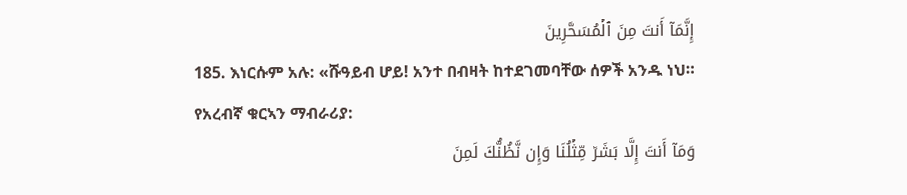إِنَّمَآ أَنتَ مِنَ ٱلۡمُسَحَّرِينَ
185. እነርሱም አሉ: «ሹዓይብ ሆይ! አንተ በብዛት ከተደገመባቸው ሰዎች አንዱ ነህ።
የአረብኛ ቁርኣን ማብራሪያ:
وَمَآ أَنتَ إِلَّا بَشَرٞ مِّثۡلُنَا وَإِن نَّظُنُّكَ لَمِنَ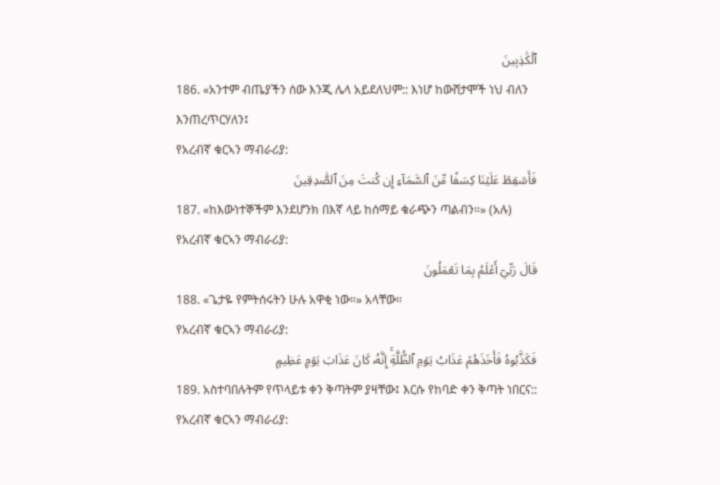ٱلۡكَٰذِبِينَ
186. «አንተም ብጤያችን ሰው እንጂ ሌላ አይደለህም:: እነሆ ከውሸታሞች ነህ ብለን እንጠረጥርሃለን፤
የአረብኛ ቁርኣን ማብራሪያ:
فَأَسۡقِطۡ عَلَيۡنَا كِسَفٗا مِّنَ ٱلسَّمَآءِ إِن كُنتَ مِنَ ٱلصَّٰدِقِينَ
187. «ከእውነተኞችም እንደሆንክ በእኛ ላይ ከሰማይ ቁራጭን ጣልብን።» (አሉ)
የአረብኛ ቁርኣን ማብራሪያ:
قَالَ رَبِّيٓ أَعۡلَمُ بِمَا تَعۡمَلُونَ
188. «ጌታዬ የምትሰሩትን ሁሉ አዋቂ ነው።» አላቸው።
የአረብኛ ቁርኣን ማብራሪያ:
فَكَذَّبُوهُ فَأَخَذَهُمۡ عَذَابُ يَوۡمِ ٱلظُّلَّةِۚ إِنَّهُۥ كَانَ عَذَابَ يَوۡمٍ عَظِيمٍ
189. አስተባበሉትም የጥላይቱ ቀን ቅጣትም ያዛቸው፤ እርሱ የከባድ ቀን ቅጣት ነበርና::
የአረብኛ ቁርኣን ማብራሪያ: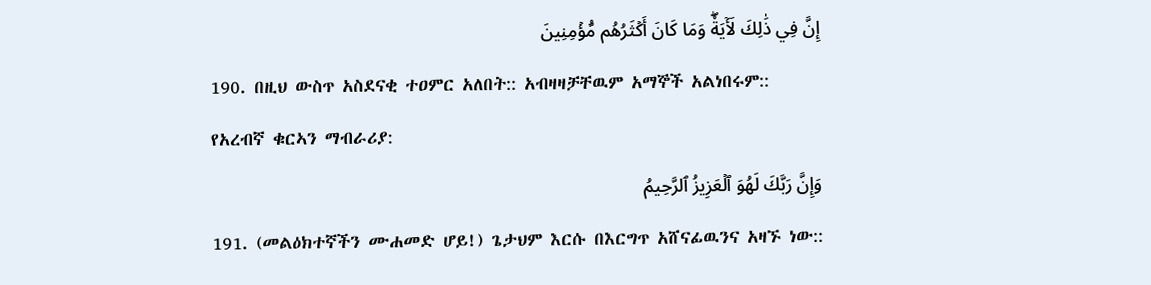إِنَّ فِي ذَٰلِكَ لَأٓيَةٗۖ وَمَا كَانَ أَكۡثَرُهُم مُّؤۡمِنِينَ
190. በዚህ ውስጥ አስደናቂ ተዐምር አለበት:: አብዛዛቻቸዉም አማኞች አልነበሩም::
የአረብኛ ቁርኣን ማብራሪያ:
وَإِنَّ رَبَّكَ لَهُوَ ٱلۡعَزِيزُ ٱلرَّحِيمُ
191. (መልዕክተኛችን ሙሐመድ ሆይ!) ጌታህም እርሱ በእርግጥ አሸናፊዉንና አዛኙ ነው::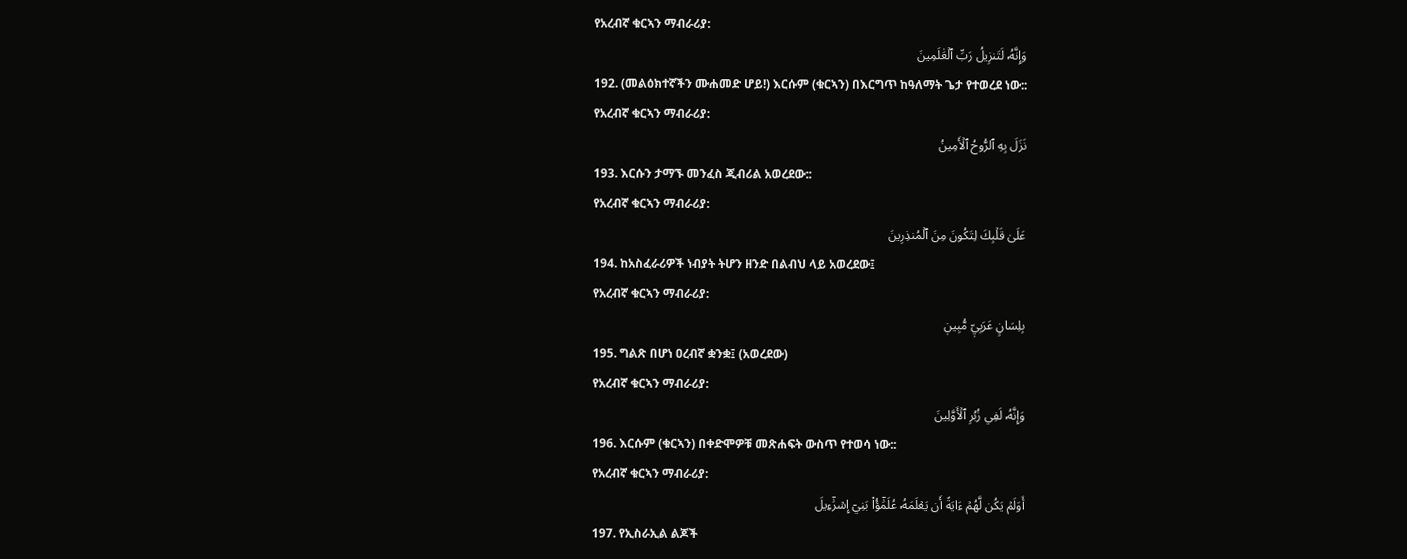የአረብኛ ቁርኣን ማብራሪያ:
وَإِنَّهُۥ لَتَنزِيلُ رَبِّ ٱلۡعَٰلَمِينَ
192. (መልዕክተኛችን ሙሐመድ ሆይ!) እርሱም (ቁርኣን) በእርግጥ ከዓለማት ጌታ የተወረደ ነው::
የአረብኛ ቁርኣን ማብራሪያ:
نَزَلَ بِهِ ٱلرُّوحُ ٱلۡأَمِينُ
193. እርሱን ታማኙ መንፈስ ጂብሪል አወረደው::
የአረብኛ ቁርኣን ማብራሪያ:
عَلَىٰ قَلۡبِكَ لِتَكُونَ مِنَ ٱلۡمُنذِرِينَ
194. ከአስፈራሪዎች ነብያት ትሆን ዘንድ በልብህ ላይ አወረደው፤
የአረብኛ ቁርኣን ማብራሪያ:
بِلِسَانٍ عَرَبِيّٖ مُّبِينٖ
195. ግልጽ በሆነ ዐረብኛ ቋንቋ፤ (አወረደው)
የአረብኛ ቁርኣን ማብራሪያ:
وَإِنَّهُۥ لَفِي زُبُرِ ٱلۡأَوَّلِينَ
196. እርሱም (ቁርኣን) በቀድሞዎቹ መጽሐፍት ውስጥ የተወሳ ነው::
የአረብኛ ቁርኣን ማብራሪያ:
أَوَلَمۡ يَكُن لَّهُمۡ ءَايَةً أَن يَعۡلَمَهُۥ عُلَمَٰٓؤُاْ بَنِيٓ إِسۡرَٰٓءِيلَ
197. የኢስራኢል ልጆች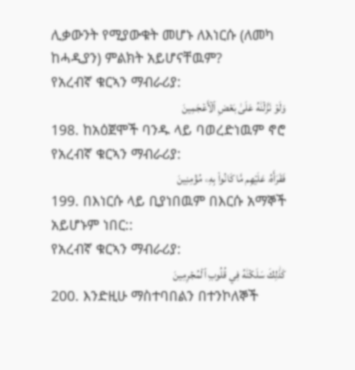ሊቃውንት የሚያውቁት መሆኑ ለእነርሱ (ለመካ ከሓዲያን) ምልክት አይሆናቸዉም?
የአረብኛ ቁርኣን ማብራሪያ:
وَلَوۡ نَزَّلۡنَٰهُ عَلَىٰ بَعۡضِ ٱلۡأَعۡجَمِينَ
198. ከአዕጀሞች ባንዱ ላይ ባወረድነዉም ኖሮ
የአረብኛ ቁርኣን ማብራሪያ:
فَقَرَأَهُۥ عَلَيۡهِم مَّا كَانُواْ بِهِۦ مُؤۡمِنِينَ
199. በእነርሱ ላይ ቢያነበዉም በእርሱ አማኞች አይሆኑም ነበር::
የአረብኛ ቁርኣን ማብራሪያ:
كَذَٰلِكَ سَلَكۡنَٰهُ فِي قُلُوبِ ٱلۡمُجۡرِمِينَ
200. እንድዚሁ ማስተባበልን በተንኮለኞች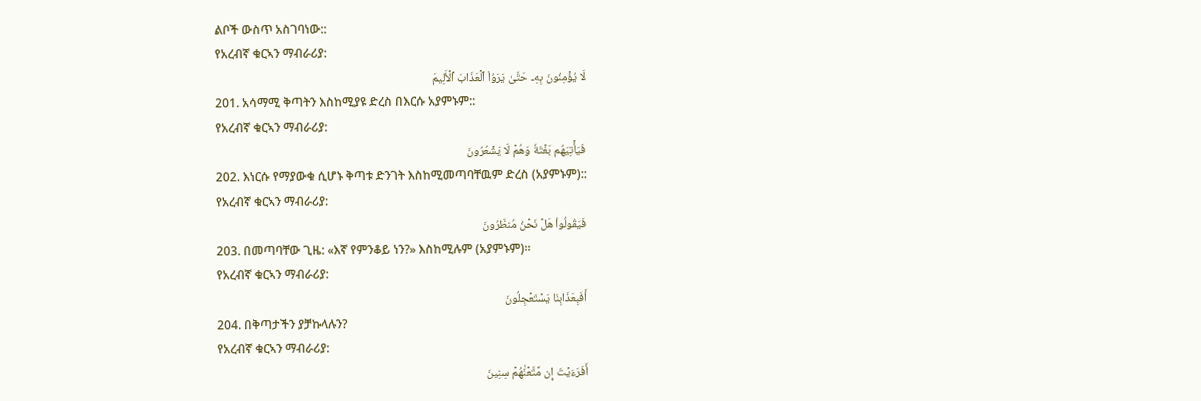ልቦች ውስጥ አስገባነው::
የአረብኛ ቁርኣን ማብራሪያ:
لَا يُؤۡمِنُونَ بِهِۦ حَتَّىٰ يَرَوُاْ ٱلۡعَذَابَ ٱلۡأَلِيمَ
201. አሳማሚ ቅጣትን እስከሚያዩ ድረስ በእርሱ አያምኑም::
የአረብኛ ቁርኣን ማብራሪያ:
فَيَأۡتِيَهُم بَغۡتَةٗ وَهُمۡ لَا يَشۡعُرُونَ
202. እነርሱ የማያውቁ ሲሆኑ ቅጣቱ ድንገት እስከሚመጣባቸዉም ድረስ (አያምኑም)::
የአረብኛ ቁርኣን ማብራሪያ:
فَيَقُولُواْ هَلۡ نَحۡنُ مُنظَرُونَ
203. በመጣባቸው ጊዜ: «እኛ የምንቆይ ነን?» እስከሚሉም (አያምኑም)።
የአረብኛ ቁርኣን ማብራሪያ:
أَفَبِعَذَابِنَا يَسۡتَعۡجِلُونَ
204. በቅጣታችን ያቻኩላሉን?
የአረብኛ ቁርኣን ማብራሪያ:
أَفَرَءَيۡتَ إِن مَّتَّعۡنَٰهُمۡ سِنِينَ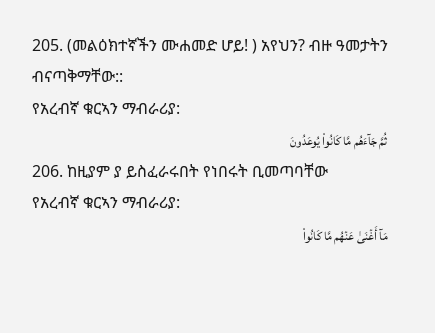205. (መልዕክተኛችን ሙሐመድ ሆይ! ) አየህን? ብዙ ዓመታትን ብናጣቅማቸው::
የአረብኛ ቁርኣን ማብራሪያ:
ثُمَّ جَآءَهُم مَّا كَانُواْ يُوعَدُونَ
206. ከዚያም ያ ይስፈራሩበት የነበሩት ቢመጣባቸው
የአረብኛ ቁርኣን ማብራሪያ:
مَآ أَغۡنَىٰ عَنۡهُم مَّا كَانُواْ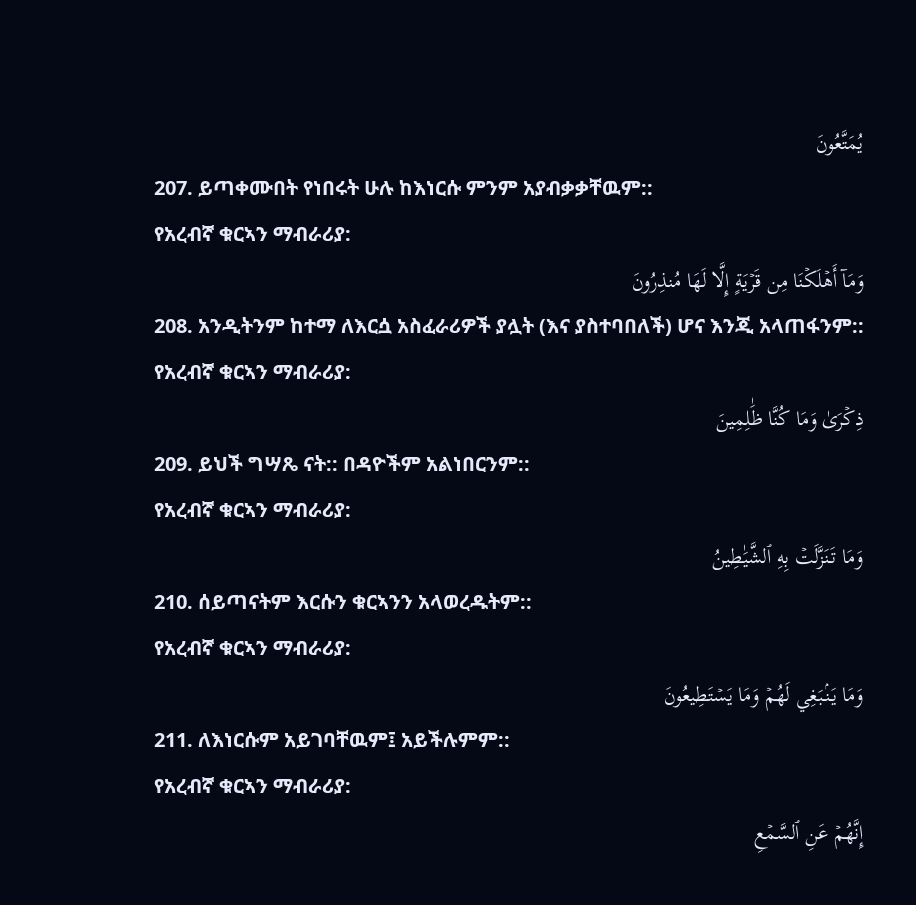يُمَتَّعُونَ
207. ይጣቀሙበት የነበሩት ሁሉ ከእነርሱ ምንም አያብቃቃቸዉም::
የአረብኛ ቁርኣን ማብራሪያ:
وَمَآ أَهۡلَكۡنَا مِن قَرۡيَةٍ إِلَّا لَهَا مُنذِرُونَ
208. አንዲትንም ከተማ ለእርሷ አስፈራሪዎች ያሏት (እና ያስተባበለች) ሆና እንጂ አላጠፋንም::
የአረብኛ ቁርኣን ማብራሪያ:
ذِكۡرَىٰ وَمَا كُنَّا ظَٰلِمِينَ
209. ይህች ግሣጼ ናት:: በዳዮችም አልነበርንም::
የአረብኛ ቁርኣን ማብራሪያ:
وَمَا تَنَزَّلَتۡ بِهِ ٱلشَّيَٰطِينُ
210. ሰይጣናትም እርሱን ቁርኣንን አላወረዱትም::
የአረብኛ ቁርኣን ማብራሪያ:
وَمَا يَنۢبَغِي لَهُمۡ وَمَا يَسۡتَطِيعُونَ
211. ለእነርሱም አይገባቸዉም፤ አይችሉምም::
የአረብኛ ቁርኣን ማብራሪያ:
إِنَّهُمۡ عَنِ ٱلسَّمۡعِ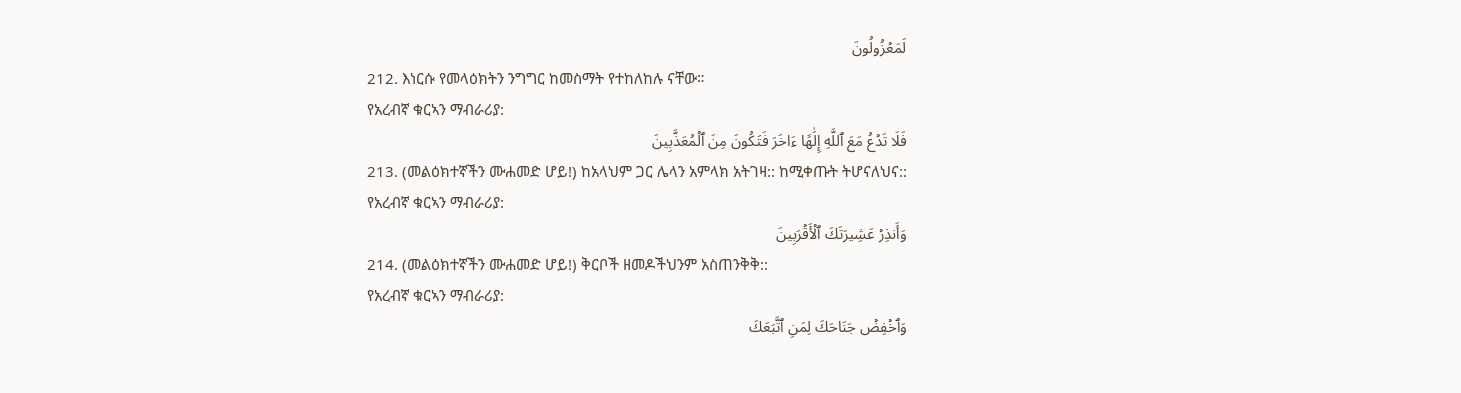لَمَعۡزُولُونَ
212. እነርሱ የመላዕክትን ንግግር ከመስማት የተከለከሉ ናቸው።
የአረብኛ ቁርኣን ማብራሪያ:
فَلَا تَدۡعُ مَعَ ٱللَّهِ إِلَٰهًا ءَاخَرَ فَتَكُونَ مِنَ ٱلۡمُعَذَّبِينَ
213. (መልዕክተኛችን ሙሐመድ ሆይ!) ከአላህም ጋር ሌላን አምላክ አትገዛ:: ከሚቀጡት ትሆናለህና::
የአረብኛ ቁርኣን ማብራሪያ:
وَأَنذِرۡ عَشِيرَتَكَ ٱلۡأَقۡرَبِينَ
214. (መልዕክተኛችን ሙሐመድ ሆይ!) ቅርቦች ዘመዶችህንም አስጠንቅቅ::
የአረብኛ ቁርኣን ማብራሪያ:
وَٱخۡفِضۡ جَنَاحَكَ لِمَنِ ٱتَّبَعَكَ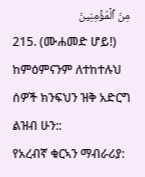مِنَ ٱلۡمُؤۡمِنِينَ
215. (ሙሐመድ ሆይ!) ከምዕምናንም ለተከተሉህ ሰዎች ክንፍህን ዝቅ አድርግ ልዝብ ሁን::
የአረብኛ ቁርኣን ማብራሪያ: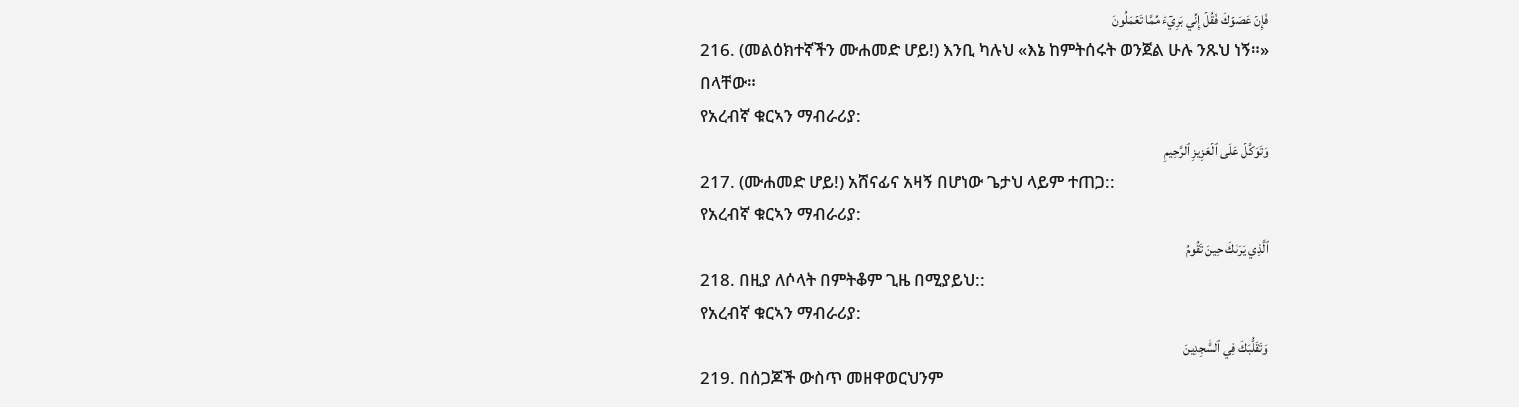فَإِنۡ عَصَوۡكَ فَقُلۡ إِنِّي بَرِيٓءٞ مِّمَّا تَعۡمَلُونَ
216. (መልዕክተኛችን ሙሐመድ ሆይ!) እንቢ ካሉህ «እኔ ከምትሰሩት ወንጀል ሁሉ ንጹህ ነኝ።» በላቸው።
የአረብኛ ቁርኣን ማብራሪያ:
وَتَوَكَّلۡ عَلَى ٱلۡعَزِيزِ ٱلرَّحِيمِ
217. (ሙሐመድ ሆይ!) አሸናፊና አዛኝ በሆነው ጌታህ ላይም ተጠጋ::
የአረብኛ ቁርኣን ማብራሪያ:
ٱلَّذِي يَرَىٰكَ حِينَ تَقُومُ
218. በዚያ ለሶላት በምትቆም ጊዜ በሚያይህ::
የአረብኛ ቁርኣን ማብራሪያ:
وَتَقَلُّبَكَ فِي ٱلسَّٰجِدِينَ
219. በሰጋጆች ውስጥ መዘዋወርህንም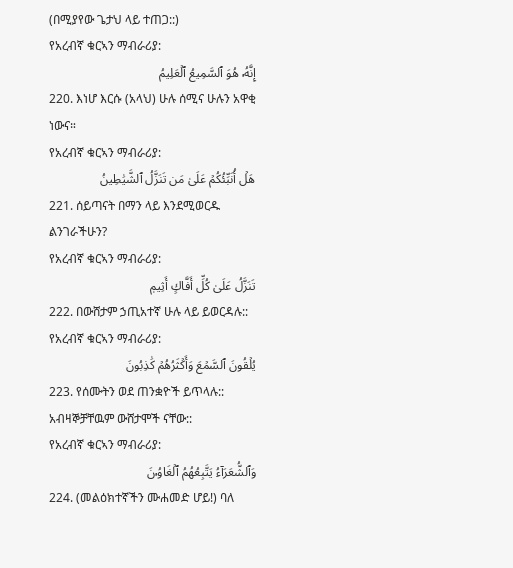(በሚያየው ጌታህ ላይ ተጠጋ::)
የአረብኛ ቁርኣን ማብራሪያ:
إِنَّهُۥ هُوَ ٱلسَّمِيعُ ٱلۡعَلِيمُ
220. እነሆ እርሱ (አላህ) ሁሉ ሰሚና ሁሉን አዋቂ ነውና።
የአረብኛ ቁርኣን ማብራሪያ:
هَلۡ أُنَبِّئُكُمۡ عَلَىٰ مَن تَنَزَّلُ ٱلشَّيَٰطِينُ
221. ሰይጣናት በማን ላይ እንደሚወርዱ ልንገራችሁን?
የአረብኛ ቁርኣን ማብራሪያ:
تَنَزَّلُ عَلَىٰ كُلِّ أَفَّاكٍ أَثِيمٖ
222. በውሸታም ኃጢአተኛ ሁሉ ላይ ይወርዳሉ::
የአረብኛ ቁርኣን ማብራሪያ:
يُلۡقُونَ ٱلسَّمۡعَ وَأَكۡثَرُهُمۡ كَٰذِبُونَ
223. የሰሙትን ወደ ጠንቋዮች ይጥላሉ:: አብዛኞቻቸዉም ውሸታሞች ናቸው::
የአረብኛ ቁርኣን ማብራሪያ:
وَٱلشُّعَرَآءُ يَتَّبِعُهُمُ ٱلۡغَاوُۥنَ
224. (መልዕክተኛችን ሙሐመድ ሆይ!) ባለ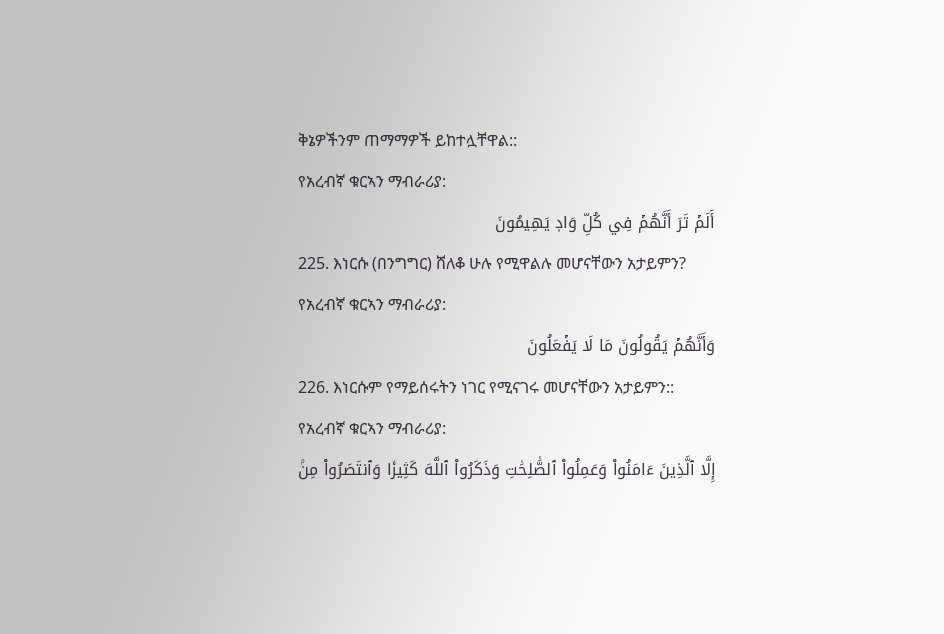ቅኔዎችንም ጠማማዎች ይከተሏቸዋል::
የአረብኛ ቁርኣን ማብራሪያ:
أَلَمۡ تَرَ أَنَّهُمۡ فِي كُلِّ وَادٖ يَهِيمُونَ
225. እነርሱ (በንግግር) ሸለቆ ሁሉ የሚዋልሉ መሆናቸውን አታይምን?
የአረብኛ ቁርኣን ማብራሪያ:
وَأَنَّهُمۡ يَقُولُونَ مَا لَا يَفۡعَلُونَ
226. እነርሱም የማይሰሩትን ነገር የሚናገሩ መሆናቸውን አታይምን::
የአረብኛ ቁርኣን ማብራሪያ:
إِلَّا ٱلَّذِينَ ءَامَنُواْ وَعَمِلُواْ ٱلصَّٰلِحَٰتِ وَذَكَرُواْ ٱللَّهَ كَثِيرٗا وَٱنتَصَرُواْ مِنۢ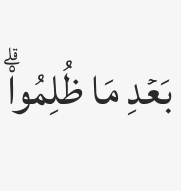بَعۡدِ مَا ظُلِمُواْۗ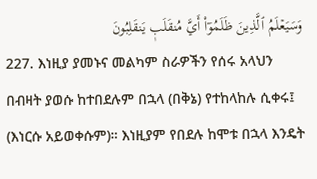وَسَيَعۡلَمُ ٱلَّذِينَ ظَلَمُوٓاْ أَيَّ مُنقَلَبٖ يَنقَلِبُونَ
227. እነዚያ ያመኑና መልካም ስራዎችን የሰሩ አላህን በብዛት ያወሱ ከተበደሉም በኋላ (በቅኔ) የተከላከሉ ሲቀሩ፤ (እነርሱ አይወቀሱም)። እነዚያም የበደሉ ከሞቱ በኋላ እንዴት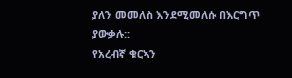ያለን መመለስ እንደሚመለሱ በእርግጥ ያውቃሉ::
የአረብኛ ቁርኣን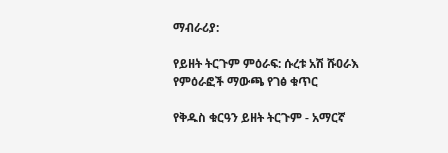ማብራሪያ:

የይዘት ትርጉም ምዕራፍ: ሱረቱ አሽ ሹዐራእ
የምዕራፎች ማውጫ የገፅ ቁጥር

የቅዱስ ቁርዓን ይዘት ትርጉም - አማርኛ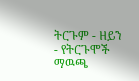ትርጉም ‐ ዘይን - የትርጉሞች ማዉጫ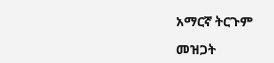አማርኛ ትርጉም

መዝጋት